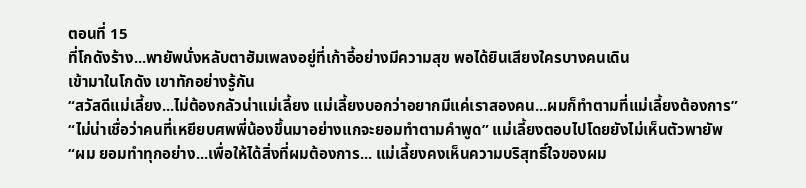ตอนที่ 15
ที่โกดังร้าง...พายัพนั่งหลับตาฮัมเพลงอยู่ที่เก้าอี้อย่างมีความสุข พอได้ยินเสียงใครบางคนเดิน
เข้ามาในโกดัง เขาทักอย่างรู้กัน
“สวัสดีแม่เลี้ยง...ไม่ต้องกลัวน่าแม่เลี้ยง แม่เลี้ยงบอกว่าอยากมีแค่เราสองคน...ผมก็ทำตามที่แม่เลี้ยงต้องการ”
“ไม่น่าเชื่อว่าคนที่เหยียบศพพี่น้องขึ้นมาอย่างแกจะยอมทำตามคำพูด” แม่เลี้ยงตอบไปโดยยังไม่เห็นตัวพายัพ
“ผม ยอมทำทุกอย่าง...เพื่อให้ได้สิ่งที่ผมต้องการ... แม่เลี้ยงคงเห็นความบริสุทธิ์ใจของผม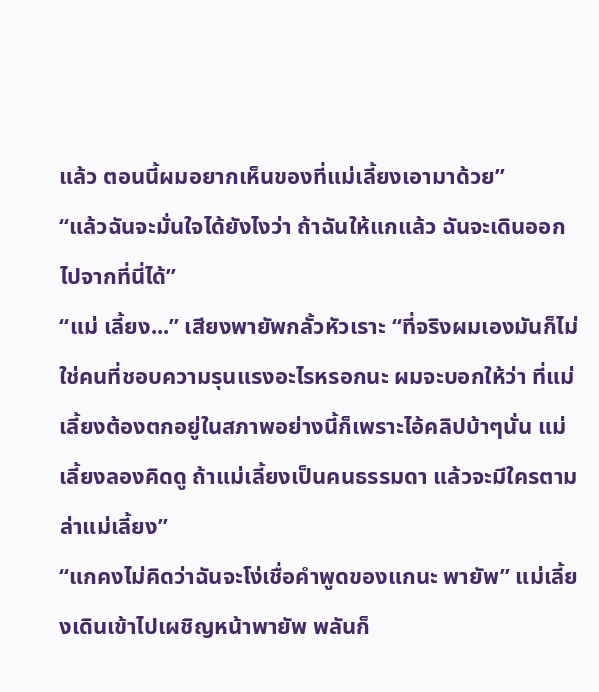แล้ว ตอนนี้ผมอยากเห็นของที่แม่เลี้ยงเอามาด้วย”
“แล้วฉันจะมั่นใจได้ยังไงว่า ถ้าฉันให้แกแล้ว ฉันจะเดินออกไปจากที่นี่ได้”
“แม่ เลี้ยง...” เสียงพายัพกลั้วหัวเราะ “ที่จริงผมเองมันก็ไม่ใช่คนที่ชอบความรุนแรงอะไรหรอกนะ ผมจะบอกให้ว่า ที่แม่เลี้ยงต้องตกอยู่ในสภาพอย่างนี้ก็เพราะไอ้คลิปบ้าๆนั่น แม่เลี้ยงลองคิดดู ถ้าแม่เลี้ยงเป็นคนธรรมดา แล้วจะมีใครตามล่าแม่เลี้ยง”
“แกคงไม่คิดว่าฉันจะโง่เชื่อคำพูดของแกนะ พายัพ” แม่เลี้ยงเดินเข้าไปเผชิญหน้าพายัพ พลันก็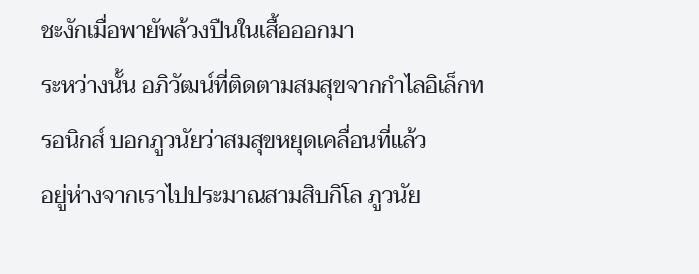ชะงักเมื่อพายัพล้วงปืนในเสื้อออกมา
ระหว่างนั้น อภิวัฒน์ที่ติดตามสมสุขจากกำไลอิเล็กทรอนิกส์ บอกภูวนัยว่าสมสุขหยุดเคลื่อนที่แล้ว
อยู่ห่างจากเราไปประมาณสามสิบกิโล ภูวนัย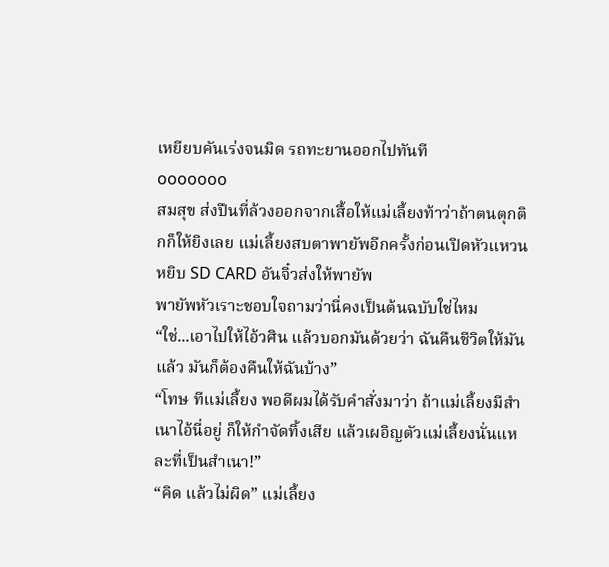เหยียบคันเร่งจนมิด รถทะยานออกไปทันที
ooooooo
สมสุข ส่งปืนที่ล้วงออกจากเสื้อให้แม่เลี้ยงท้าว่าถ้าตนตุกติกก็ให้ยิงเลย แม่เลี้ยงสบตาพายัพอีกครั้งก่อนเปิดหัวแหวนหยิบ SD CARD อันจิ๋วส่งให้พายัพ
พายัพหัวเราะชอบใจถามว่านี่คงเป็นต้นฉบับใช่ไหม
“ใช่...เอาไปให้ไอ้วศิน แล้วบอกมันด้วยว่า ฉันคืนชีวิตให้มันแล้ว มันก็ต้องคืนให้ฉันบ้าง”
“โทษ ทีแม่เลี้ยง พอดีผมได้รับคำสั่งมาว่า ถ้าแม่เลี้ยงมีสำเนาไอ้นี่อยู่ ก็ให้กำจัดทิ้งเสีย แล้วเผอิญตัวแม่เลี้ยงนั่นแหละที่เป็นสำเนา!”
“คิด แล้วไม่ผิด” แม่เลี้ยง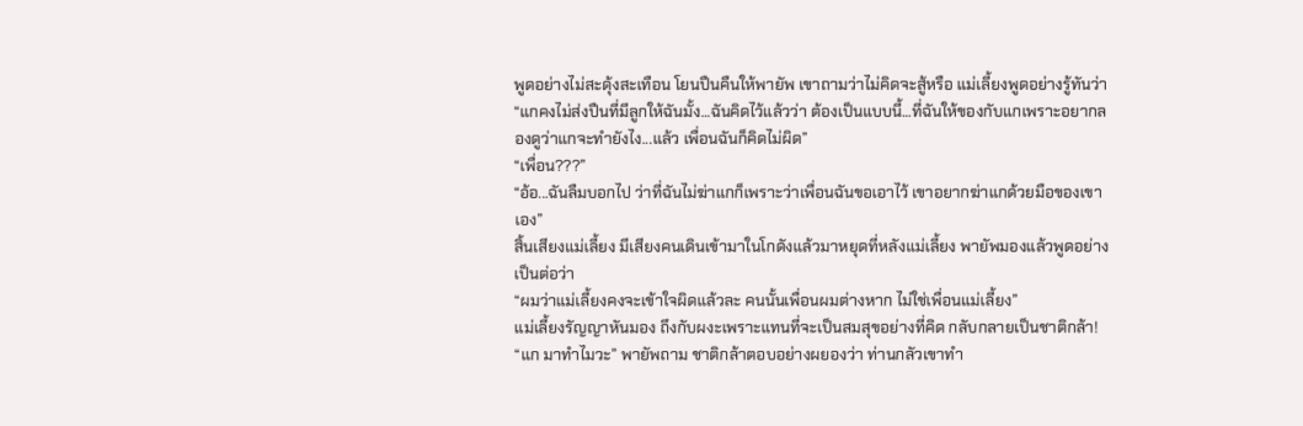พูดอย่างไม่สะดุ้งสะเทือน โยนปืนคืนให้พายัพ เขาถามว่าไม่คิดจะสู้หรือ แม่เลี้ยงพูดอย่างรู้ทันว่า “แกคงไม่ส่งปืนที่มีลูกให้ฉันมั้ง...ฉันคิดไว้แล้วว่า ต้องเป็นแบบนี้...ที่ฉันให้ของกับแกเพราะอยากลองดูว่าแกจะทำยังไง...แล้ว เพื่อนฉันก็คิดไม่ผิด”
“เพื่อน???”
“อ้อ...ฉันลืมบอกไป ว่าที่ฉันไม่ฆ่าแกก็เพราะว่าเพื่อนฉันขอเอาไว้ เขาอยากฆ่าแกด้วยมือของเขาเอง”
สิ้นเสียงแม่เลี้ยง มีเสียงคนเดินเข้ามาในโกดังแล้วมาหยุดที่หลังแม่เลี้ยง พายัพมองแล้วพูดอย่างเป็นต่อว่า
“ผมว่าแม่เลี้ยงคงจะเข้าใจผิดแล้วละ คนนั้นเพื่อนผมต่างหาก ไม่ใช่เพื่อนแม่เลี้ยง”
แม่เลี้ยงรัญญาหันมอง ถึงกับผงะเพราะแทนที่จะเป็นสมสุขอย่างที่คิด กลับกลายเป็นชาติกล้า!
“แก มาทำไมวะ” พายัพถาม ชาติกล้าตอบอย่างผยองว่า ท่านกลัวเขาทำ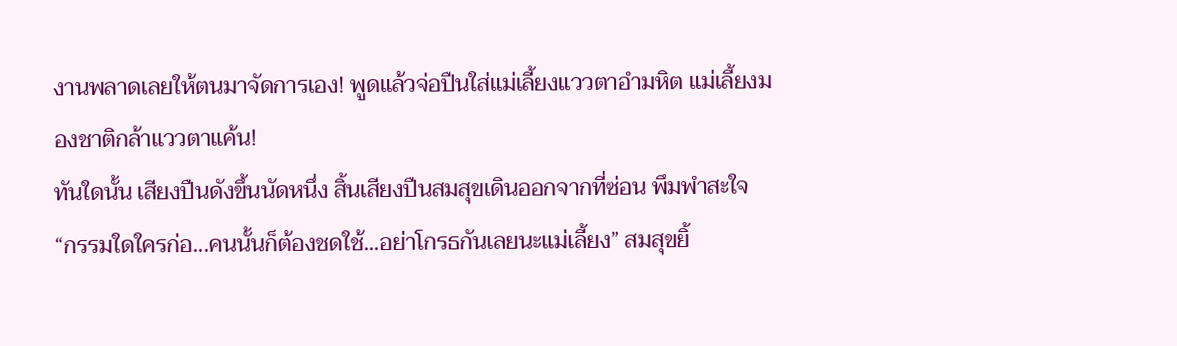งานพลาดเลยให้ตนมาจัดการเอง! พูดแล้วจ่อปืนใส่แม่เลี้ยงแววตาอำมหิต แม่เลี้ยงมองชาติกล้าแววตาแค้น!
ทันใดนั้น เสียงปืนดังขึ้นนัดหนึ่ง สิ้นเสียงปืนสมสุขเดินออกจากที่ซ่อน พึมพำสะใจ
“กรรมใดใครก่อ...คนนั้นก็ต้องชดใช้...อย่าโกรธกันเลยนะแม่เลี้ยง” สมสุขยิ้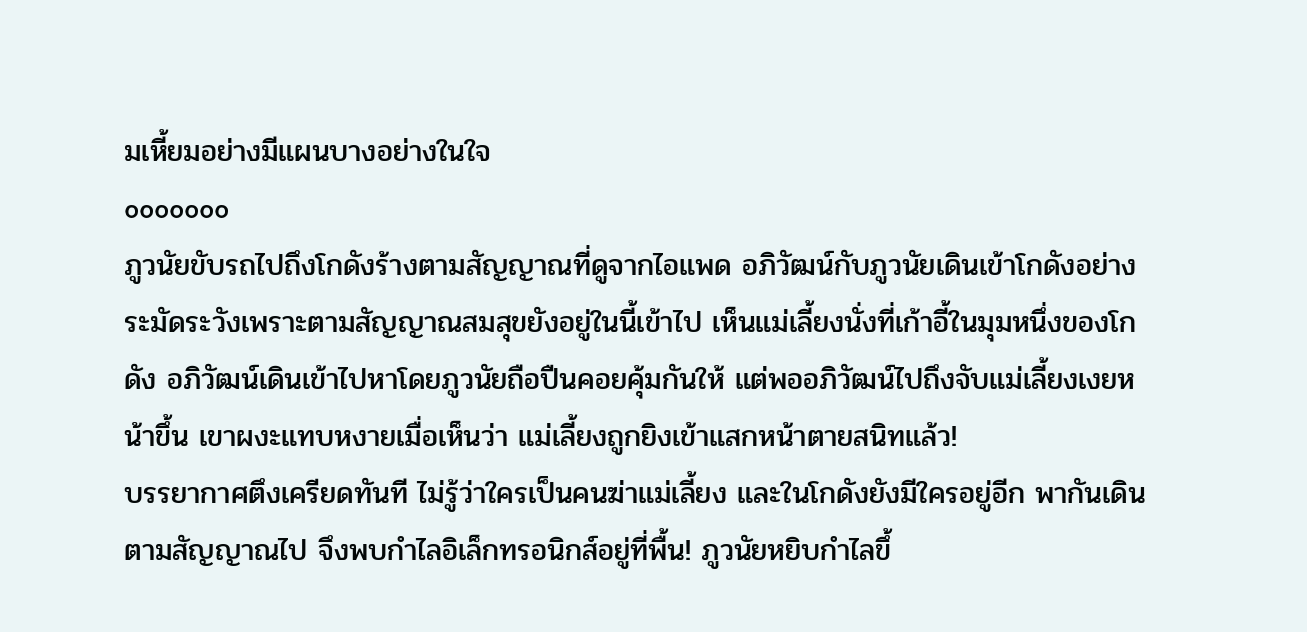มเหี้ยมอย่างมีแผนบางอย่างในใจ
ooooooo
ภูวนัยขับรถไปถึงโกดังร้างตามสัญญาณที่ดูจากไอแพด อภิวัฒน์กับภูวนัยเดินเข้าโกดังอย่างระมัดระวังเพราะตามสัญญาณสมสุขยังอยู่ในนี้เข้าไป เห็นแม่เลี้ยงนั่งที่เก้าอี้ในมุมหนึ่งของโกดัง อภิวัฒน์เดินเข้าไปหาโดยภูวนัยถือปืนคอยคุ้มกันให้ แต่พออภิวัฒน์ไปถึงจับแม่เลี้ยงเงยหน้าขึ้น เขาผงะแทบหงายเมื่อเห็นว่า แม่เลี้ยงถูกยิงเข้าแสกหน้าตายสนิทแล้ว!
บรรยากาศตึงเครียดทันที ไม่รู้ว่าใครเป็นคนฆ่าแม่เลี้ยง และในโกดังยังมีใครอยู่อีก พากันเดินตามสัญญาณไป จึงพบกำไลอิเล็กทรอนิกส์อยู่ที่พื้น! ภูวนัยหยิบกำไลขึ้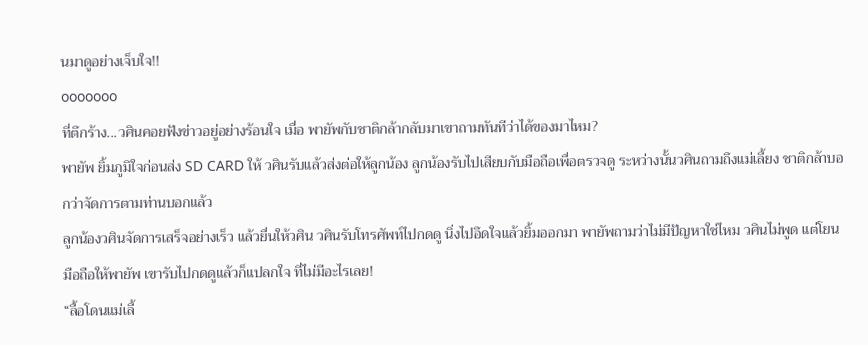นมาดูอย่างเจ็บใจ!!
ooooooo
ที่ตึกร้าง...วศินคอยฟังข่าวอยู่อย่างร้อนใจ เมื่อ พายัพกับชาติกล้ากลับมาเขาถามทันทีว่าได้ของมาไหม?
พายัพ ยิ้มภูมิใจก่อนส่ง SD CARD ให้ วศินรับแล้วส่งต่อให้ลูกน้อง ลูกน้องรับไปเสียบกับมือถือเพื่อตรวจดู ระหว่างนั้นวศินถามถึงแม่เลี้ยง ชาติกล้าบอกว่าจัดการตามท่านบอกแล้ว
ลูกน้องวศินจัดการเสร็จอย่างเร็ว แล้วยื่นให้วศิน วศินรับโทรศัพท์ไปกดดู นิ่งไปอึดใจแล้วยิ้มออกมา พายัพถามว่าไม่มีปัญหาใช่ไหม วศินไม่พูด แต่โยนมือถือให้พายัพ เขารับไปกดดูแล้วก็แปลกใจ ที่ไม่มีอะไรเลย!
“ลื้อโดนแม่เลี้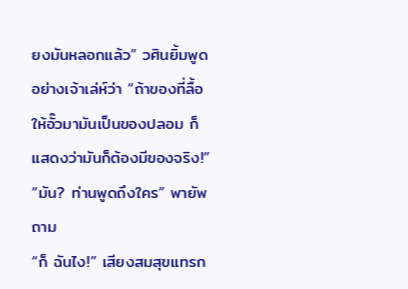ยงมันหลอกแล้ว” วศินยิ้มพูดอย่างเจ้าเล่ห์ว่า “ถ้าของที่ลื้อให้อั๊วมามันเป็นของปลอม ก็แสดงว่ามันก็ต้องมีของจริง!”
“มัน? ท่านพูดถึงใคร” พายัพถาม
“ก็ ฉันไง!” เสียงสมสุขแทรก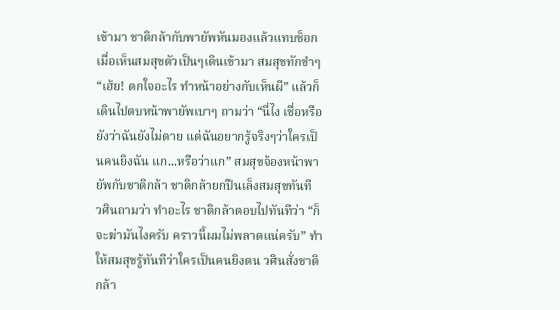เข้ามา ชาติกล้ากับพายัพหันมองแล้วแทบช็อกเมื่อเห็นสมสุขตัวเป็นๆเดินเข้ามา สมสุขทักขำๆ “เฮ้ย! ตกใจอะไร ทำหน้าอย่างกับเห็นผี” แล้วก็เดินไปตบหน้าพายัพเบาๆ ถามว่า “นี่ไง เชื่อหรือยังว่าฉันยังไม่ตาย แต่ฉันอยากรู้จริงๆว่าใครเป็นคนยิงฉัน แก...หรือว่าแก” สมสุขจ้องหน้าพายัพกับชาติกล้า ชาติกล้ายกปืนเล็งสมสุขทันที
วศินถามว่า ทำอะไร ชาติกล้าตอบไปทันทีว่า “ก็จะฆ่ามันไงครับ คราวนี้ผมไม่พลาดแน่ครับ” ทำให้สมสุขรู้ทันทีว่าใครเป็นคนยิงตน วศินสั่งชาติกล้า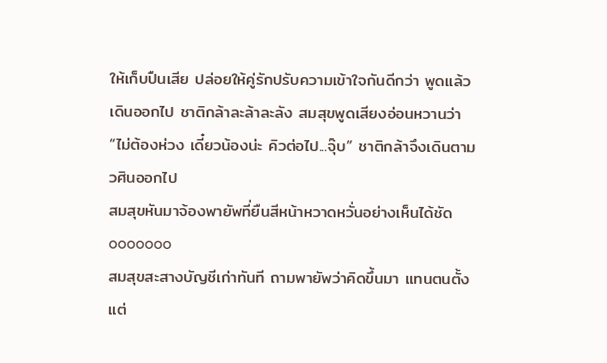ให้เก็บปืนเสีย ปล่อยให้คู่รักปรับความเข้าใจกันดีกว่า พูดแล้วเดินออกไป ชาติกล้าละล้าละลัง สมสุขพูดเสียงอ่อนหวานว่า “ไม่ต้องห่วง เดี๋ยวน้องน่ะ คิวต่อไป...จุ๊บ” ชาติกล้าจึงเดินตามวศินออกไป
สมสุขหันมาจ้องพายัพที่ยืนสีหน้าหวาดหวั่นอย่างเห็นได้ชัด
ooooooo
สมสุขสะสางบัญชีเก่าทันที ถามพายัพว่าคิดขึ้นมา แทนตนตั้งแต่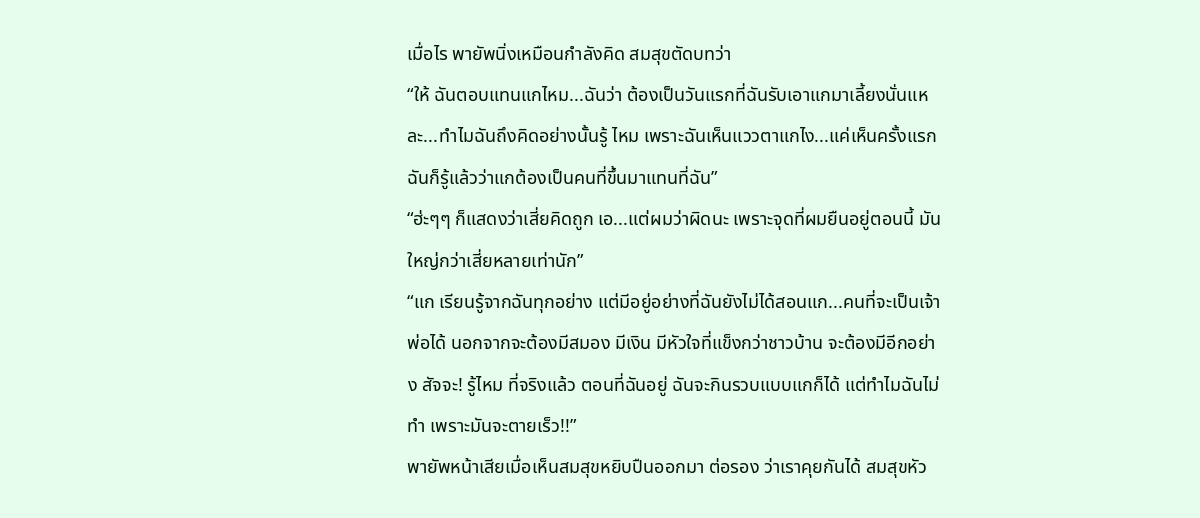เมื่อไร พายัพนิ่งเหมือนกำลังคิด สมสุขตัดบทว่า
“ให้ ฉันตอบแทนแกไหม...ฉันว่า ต้องเป็นวันแรกที่ฉันรับเอาแกมาเลี้ยงนั่นแหละ...ทำไมฉันถึงคิดอย่างนั้นรู้ ไหม เพราะฉันเห็นแววตาแกไง...แค่เห็นครั้งแรก ฉันก็รู้แล้วว่าแกต้องเป็นคนที่ขึ้นมาแทนที่ฉัน”
“ฮ่ะๆๆ ก็แสดงว่าเสี่ยคิดถูก เอ...แต่ผมว่าผิดนะ เพราะจุดที่ผมยืนอยู่ตอนนี้ มันใหญ่กว่าเสี่ยหลายเท่านัก”
“แก เรียนรู้จากฉันทุกอย่าง แต่มีอยู่อย่างที่ฉันยังไม่ได้สอนแก...คนที่จะเป็นเจ้าพ่อได้ นอกจากจะต้องมีสมอง มีเงิน มีหัวใจที่แข็งกว่าชาวบ้าน จะต้องมีอีกอย่าง สัจจะ! รู้ไหม ที่จริงแล้ว ตอนที่ฉันอยู่ ฉันจะกินรวบแบบแกก็ได้ แต่ทำไมฉันไม่ทำ เพราะมันจะตายเร็ว!!”
พายัพหน้าเสียเมื่อเห็นสมสุขหยิบปืนออกมา ต่อรอง ว่าเราคุยกันได้ สมสุขหัว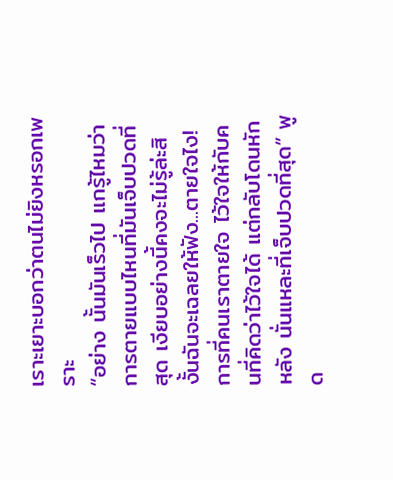เราะเยาะบอกว่าตนไม่ยิงหรอกเพราะ
“อย่าง นั้นมันเร็วไป แกรู้ไหมว่าการตายแบบไหนที่มันเจ็บปวดที่สุด เงียบอย่างนี้คงจะไม่รู้ล่ะสิ งั้นฉันจะเฉลยให้ฟัง...ตายใจไง! การที่คนเราตายใจ ไว้ใจให้กับคนที่คิดว่าไว้ใจได้ แต่กลับโดนหักหลัง นั่นแหละที่เจ็บปวดที่สุด” พูด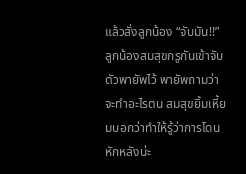แล้วสั่งลูกน้อง “จับมัน!!”
ลูกน้องสมสุขกรูกันเข้าจับตัวพายัพไว้ พายัพถามว่าจะทำอะไรตน สมสุขยิ้มเหี้ยมบอกว่าทำให้รู้ว่าการโดนหักหลังน่ะ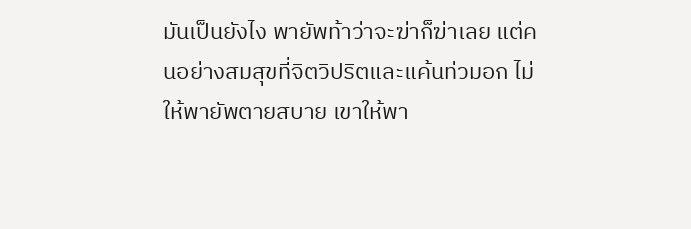มันเป็นยังไง พายัพท้าว่าจะฆ่าก็ฆ่าเลย แต่คนอย่างสมสุขที่จิตวิปริตและแค้นท่วมอก ไม่ให้พายัพตายสบาย เขาให้พา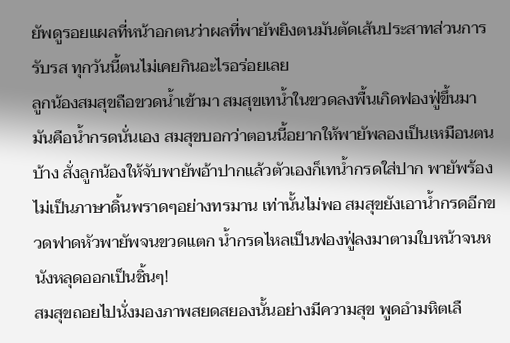ยัพดูรอยแผลที่หน้าอกตนว่าผลที่พายัพยิงตนมันตัดเส้นประสาทส่วนการรับรส ทุกวันนี้ตนไม่เคยกินอะไรอร่อยเลย
ลูกน้องสมสุขถือขวดน้ำเข้ามา สมสุขเทน้ำในขวดลงพื้นเกิดฟองฟู่ขึ้นมา มันคือน้ำกรดนั่นเอง สมสุขบอกว่าตอนนี้อยากให้พายัพลองเป็นเหมือนตนบ้าง สั่งลูกน้องให้จับพายัพอ้าปากแล้วตัวเองก็เทน้ำกรดใส่ปาก พายัพร้องไม่เป็นภาษาดิ้นพราดๆอย่างทรมาน เท่านั้นไม่พอ สมสุขยังเอาน้ำกรดอีกขวดฟาดหัวพายัพจนขวดแตก น้ำกรดไหลเป็นฟองฟู่ลงมาตามใบหน้าจนหนังหลุดออกเป็นชิ้นๆ!
สมสุขถอยไปนั่งมองภาพสยดสยองนั้นอย่างมีความสุข พูดอำมหิตเลื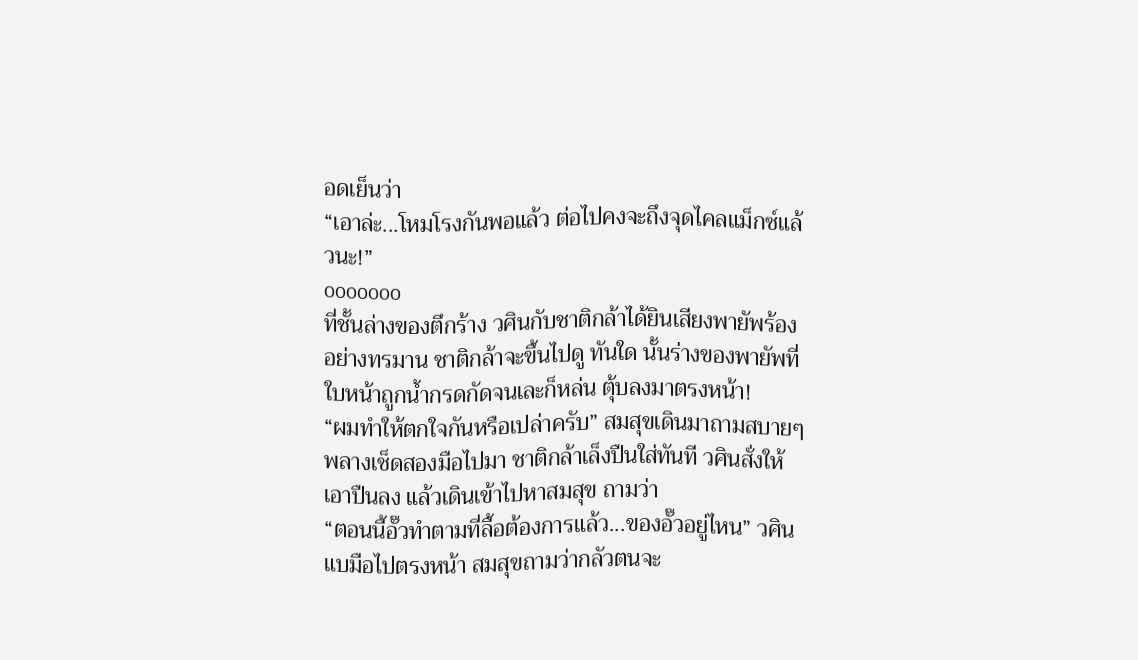อดเย็นว่า
“เอาล่ะ...โหมโรงกันพอแล้ว ต่อไปคงจะถึงจุดไคลแม็กซ์แล้วนะ!”
ooooooo
ที่ชั้นล่างของตึกร้าง วศินกับชาติกล้าได้ยินเสียงพายัพร้องอย่างทรมาน ชาติกล้าจะขึ้นไปดู ทันใด นั้นร่างของพายัพที่ใบหน้าถูกน้ำกรดกัดจนเละก็หล่น ตุ้บลงมาตรงหน้า!
“ผมทำให้ตกใจกันหรือเปล่าครับ” สมสุขเดินมาถามสบายๆ พลางเช็ดสองมือไปมา ชาติกล้าเล็งปืนใส่ทันที วศินสั่งให้เอาปืนลง แล้วเดินเข้าไปหาสมสุข ถามว่า
“ตอนนี้อั๊วทำตามที่ลื้อต้องการแล้ว...ของอั๊วอยู่ไหน” วศินแบมือไปตรงหน้า สมสุขถามว่ากลัวตนจะ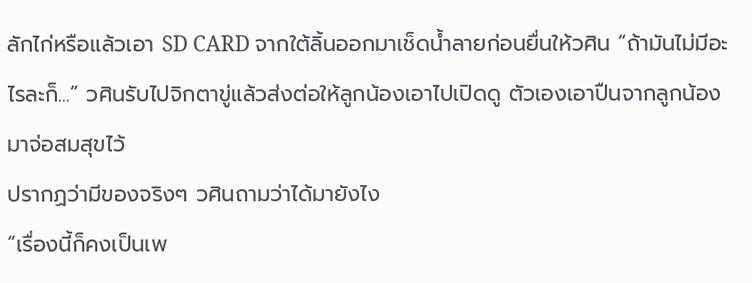ลักไก่หรือแล้วเอา SD CARD จากใต้ลิ้นออกมาเช็ดน้ำลายก่อนยื่นให้วศิน “ถ้ามันไม่มีอะไรละก็...” วศินรับไปจิกตาขู่แล้วส่งต่อให้ลูกน้องเอาไปเปิดดู ตัวเองเอาปืนจากลูกน้องมาจ่อสมสุขไว้
ปรากฏว่ามีของจริงๆ วศินถามว่าได้มายังไง
“เรื่องนี้ก็คงเป็นเพ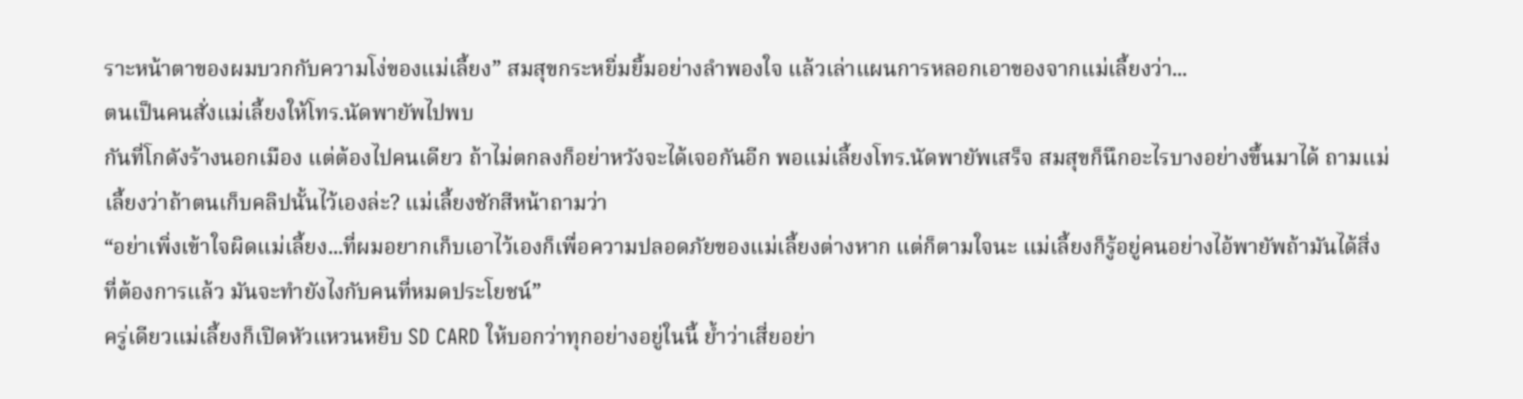ราะหน้าตาของผมบวกกับความโง่ของแม่เลี้ยง” สมสุขกระหยิ่มยิ้มอย่างลำพองใจ แล้วเล่าแผนการหลอกเอาของจากแม่เลี้ยงว่า...
ตนเป็นคนสั่งแม่เลี้ยงให้โทร.นัดพายัพไปพบ
กันที่โกดังร้างนอกเมือง แต่ต้องไปคนเดียว ถ้าไม่ตกลงก็อย่าหวังจะได้เจอกันอีก พอแม่เลี้ยงโทร.นัดพายัพเสร็จ สมสุขก็นึกอะไรบางอย่างขึ้นมาได้ ถามแม่เลี้ยงว่าถ้าตนเก็บคลิปนั้นไว้เองล่ะ? แม่เลี้ยงชักสีหน้าถามว่า
“อย่าเพิ่งเข้าใจผิดแม่เลี้ยง...ที่ผมอยากเก็บเอาไว้เองก็เพื่อความปลอดภัยของแม่เลี้ยงต่างหาก แต่ก็ตามใจนะ แม่เลี้ยงก็รู้อยู่คนอย่างไอ้พายัพถ้ามันได้สิ่งที่ต้องการแล้ว มันจะทำยังไงกับคนที่หมดประโยชน์”
ครู่เดียวแม่เลี้ยงก็เปิดหัวแหวนหยิบ SD CARD ให้บอกว่าทุกอย่างอยู่ในนี้ ย้ำว่าเสี่ยอย่า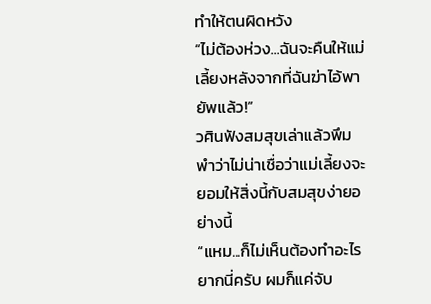ทำให้ตนผิดหวัง
“ไม่ต้องห่วง...ฉันจะคืนให้แม่เลี้ยงหลังจากที่ฉันฆ่าไอ้พายัพแล้ว!”
วศินฟังสมสุขเล่าแล้วพึมพำว่าไม่น่าเชื่อว่าแม่เลี้ยงจะยอมให้สิ่งนี้กับสมสุขง่ายอย่างนี้
“แหม...ก็ไม่เห็นต้องทำอะไรยากนี่ครับ ผมก็แค่จับ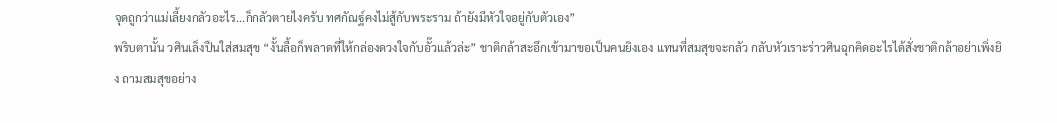จุดถูกว่าแม่เลี้ยงกลัวอะไร...ก็กลัวตายไงครับ ทศกัณฐ์คงไม่สู้กับพระราม ถ้ายังมีหัวใจอยู่กับตัวเอง”
พริบตานั้น วศินเล็งปืนใส่สมสุข “งั้นลื้อก็พลาดที่ให้กล่องดวงใจกับอั๊วแล้วล่ะ” ชาติกล้าสะอึกเข้ามาขอเป็นคนยิงเอง แทนที่สมสุขจะกลัว กลับหัวเราะร่าวศินฉุกคิดอะไรได้สั่งชาติกล้าอย่าเพิ่งยิง ถามสมสุขอย่าง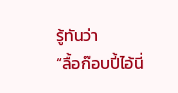รู้ทันว่า
“ลื้อก๊อบปี้ไอ้นี่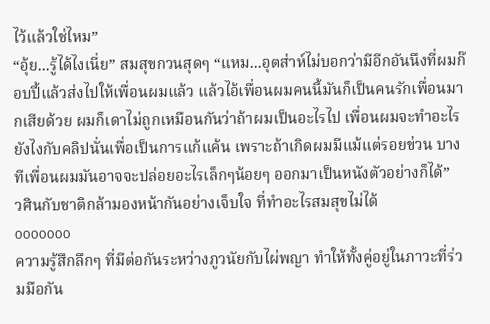ไว้แล้วใช่ไหม”
“อุ้ย...รู้ได้ไงเนี่ย” สมสุขกวนสุดๆ “แหม...อุตส่าห์ไม่บอกว่ามีอีกอันนึงที่ผมก๊อบปี้แล้วส่งไปให้เพื่อนผมแล้ว แล้วไอ้เพื่อนผมคนนี้มันก็เป็นคนรักเพื่อนมากเสียด้วย ผมก็เดาไม่ถูกเหมือนกันว่าถ้าผมเป็นอะไรไป เพื่อนผมจะทำอะไรยังไงกับคลิปนั่นเพื่อเป็นการแก้แค้น เพราะถ้าเกิดผมมีแม้แต่รอยข่วน บางทีเพื่อนผมมันอาจจะปล่อยอะไรเล็กๆน้อยๆ ออกมาเป็นหนังตัวอย่างก็ได้”
วศินกับชาติกล้ามองหน้ากันอย่างเจ็บใจ ที่ทำอะไรสมสุขไม่ได้
ooooooo
ความรู้สึกลึกๆ ที่มีต่อกันระหว่างภูวนัยกับไผ่พญา ทำให้ทั้งคู่อยู่ในภาวะที่ร่วมมือกัน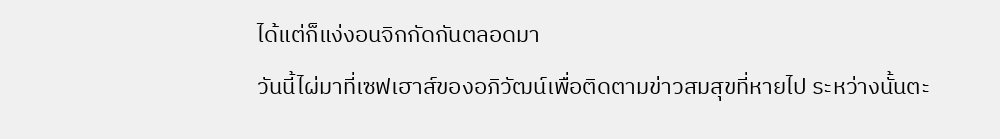ได้แต่ก็แง่งอนจิกกัดกันตลอดมา
วันนี้ไผ่มาที่เซฟเฮาส์ของอภิวัฒน์เพื่อติดตามข่าวสมสุขที่หายไป ระหว่างนั้นตะ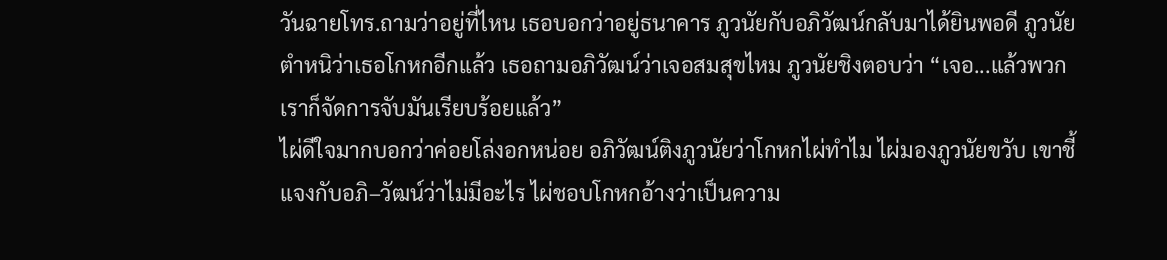วันฉายโทร.ถามว่าอยู่ที่ไหน เธอบอกว่าอยู่ธนาคาร ภูวนัยกับอภิวัฒน์กลับมาได้ยินพอดี ภูวนัยตำหนิว่าเธอโกหกอีกแล้ว เธอถามอภิวัฒน์ว่าเจอสมสุขไหม ภูวนัยชิงตอบว่า “เจอ...แล้วพวกเราก็จัดการจับมันเรียบร้อยแล้ว”
ไผ่ดีใจมากบอกว่าค่อยโล่งอกหน่อย อภิวัฒน์ติงภูวนัยว่าโกหกไผ่ทำไม ไผ่มองภูวนัยขวับ เขาชี้แจงกับอภิ–วัฒน์ว่าไม่มีอะไร ไผ่ชอบโกหกอ้างว่าเป็นความ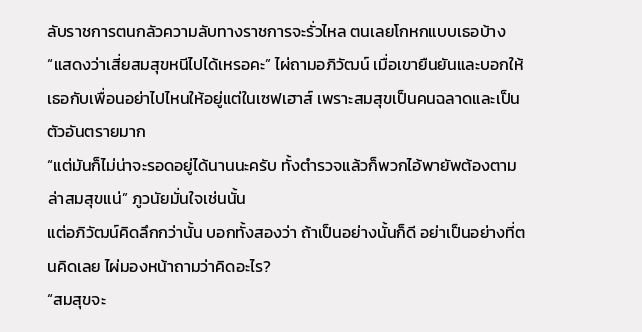ลับราชการตนกลัวความลับทางราชการจะรั่วไหล ตนเลยโกหกแบบเธอบ้าง
“แสดงว่าเสี่ยสมสุขหนีไปได้เหรอคะ” ไผ่ถามอภิวัฒน์ เมื่อเขายืนยันและบอกให้เธอกับเพื่อนอย่าไปไหนให้อยู่แต่ในเซฟเฮาส์ เพราะสมสุขเป็นคนฉลาดและเป็นตัวอันตรายมาก
“แต่มันก็ไม่น่าจะรอดอยู่ได้นานนะครับ ทั้งตำรวจแล้วก็พวกไอ้พายัพต้องตามล่าสมสุขแน่” ภูวนัยมั่นใจเช่นนั้น
แต่อภิวัฒน์คิดลึกกว่านั้น บอกทั้งสองว่า ถ้าเป็นอย่างนั้นก็ดี อย่าเป็นอย่างที่ตนคิดเลย ไผ่มองหน้าถามว่าคิดอะไร?
“สมสุขจะ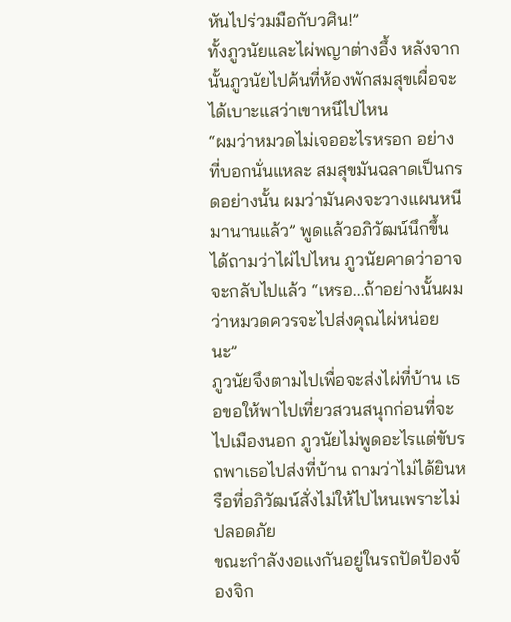หันไปร่วมมือกับวศิน!”
ทั้งภูวนัยและไผ่พญาต่างอึ้ง หลังจากนั้นภูวนัยไปค้นที่ห้องพักสมสุขเผื่อจะได้เบาะแสว่าเขาหนีไปไหน
“ผมว่าหมวดไม่เจออะไรหรอก อย่างที่บอกนั่นแหละ สมสุขมันฉลาดเป็นกรดอย่างนั้น ผมว่ามันคงจะวางแผนหนีมานานแล้ว” พูดแล้วอภิวัฒน์นึกขึ้นได้ถามว่าไผ่ไปไหน ภูวนัยคาดว่าอาจจะกลับไปแล้ว “เหรอ...ถ้าอย่างนั้นผมว่าหมวดควรจะไปส่งคุณไผ่หน่อยนะ”
ภูวนัยจึงตามไปเพื่อจะส่งไผ่ที่บ้าน เธอขอให้พาไปเที่ยวสวนสนุกก่อนที่จะไปเมืองนอก ภูวนัยไม่พูดอะไรแต่ขับรถพาเธอไปส่งที่บ้าน ถามว่าไม่ได้ยินหรือที่อภิวัฒน์สั่งไม่ให้ไปไหนเพราะไม่ปลอดภัย
ขณะกำลังงอแงกันอยู่ในรถปัดป้องจ้องจิก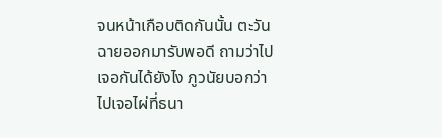จนหน้าเกือบติดกันนั้น ตะวันฉายออกมารับพอดี ถามว่าไปเจอกันได้ยังไง ภูวนัยบอกว่าไปเจอไผ่ที่ธนา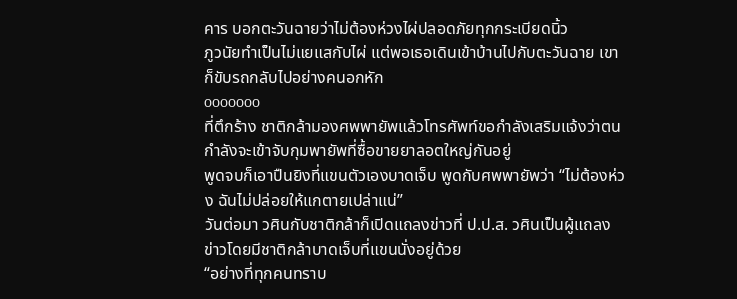คาร บอกตะวันฉายว่าไม่ต้องห่วงไผ่ปลอดภัยทุกกระเบียดนิ้ว
ภูวนัยทำเป็นไม่แยแสกับไผ่ แต่พอเธอเดินเข้าบ้านไปกับตะวันฉาย เขาก็ขับรถกลับไปอย่างคนอกหัก
ooooooo
ที่ตึกร้าง ชาติกล้ามองศพพายัพแล้วโทรศัพท์ขอกำลังเสริมแจ้งว่าตนกำลังจะเข้าจับกุมพายัพที่ซื้อขายยาลอตใหญ่กันอยู่
พูดจบก็เอาปืนยิงที่แขนตัวเองบาดเจ็บ พูดกับศพพายัพว่า “ไม่ต้องห่วง ฉันไม่ปล่อยให้แกตายเปล่าแน่”
วันต่อมา วศินกับชาติกล้าก็เปิดแถลงข่าวที่ ป.ป.ส. วศินเป็นผู้แถลงข่าวโดยมีชาติกล้าบาดเจ็บที่แขนนั่งอยู่ด้วย
“อย่างที่ทุกคนทราบ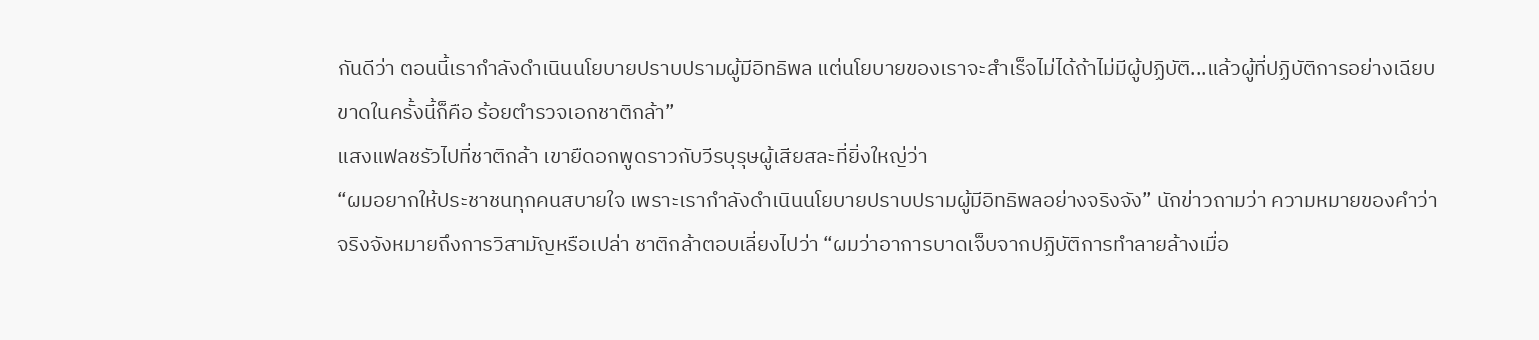กันดีว่า ตอนนี้เรากำลังดำเนินนโยบายปราบปรามผู้มีอิทธิพล แต่นโยบายของเราจะสำเร็จไม่ได้ถ้าไม่มีผู้ปฏิบัติ...แล้วผู้ที่ปฏิบัติการอย่างเฉียบขาดในครั้งนี้ก็คือ ร้อยตำรวจเอกชาติกล้า”
แสงแฟลชรัวไปที่ชาติกล้า เขายืดอกพูดราวกับวีรบุรุษผู้เสียสละที่ยิ่งใหญ่ว่า
“ผมอยากให้ประชาชนทุกคนสบายใจ เพราะเรากำลังดำเนินนโยบายปราบปรามผู้มีอิทธิพลอย่างจริงจัง” นักข่าวถามว่า ความหมายของคำว่าจริงจังหมายถึงการวิสามัญหรือเปล่า ชาติกล้าตอบเลี่ยงไปว่า “ผมว่าอาการบาดเจ็บจากปฏิบัติการทำลายล้างเมื่อ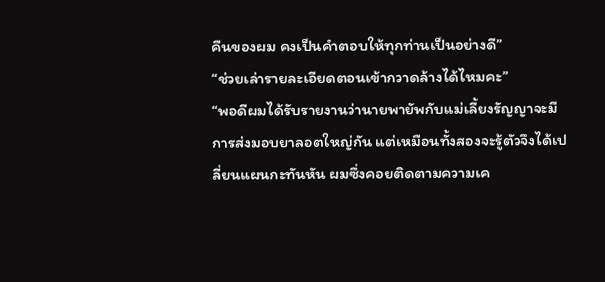คืนของผม คงเป็นคำตอบให้ทุกท่านเป็นอย่างดี”
“ช่วยเล่ารายละเอียดตอนเข้ากวาดล้างได้ไหมคะ”
“พอดีผมได้รับรายงานว่านายพายัพกับแม่เลี้ยงรัญญาจะมีการส่งมอบยาลอตใหญ่กัน แต่เหมือนทั้งสองจะรู้ตัวจึงได้เปลี่ยนแผนกะทันหัน ผมซึ่งคอยติดตามความเค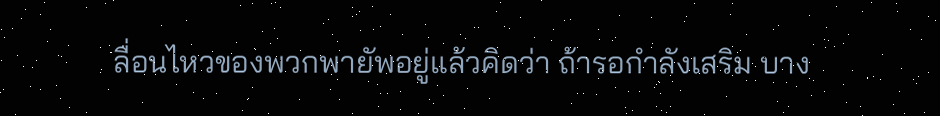ลื่อนไหวของพวกพายัพอยู่แล้วคิดว่า ถ้ารอกำลังเสริม บาง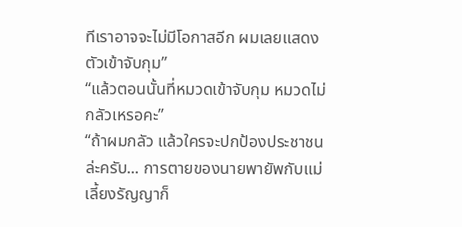ทีเราอาจจะไม่มีโอกาสอีก ผมเลยแสดงตัวเข้าจับกุม”
“แล้วตอนนั้นที่หมวดเข้าจับกุม หมวดไม่กลัวเหรอคะ”
“ถ้าผมกลัว แล้วใครจะปกป้องประชาชนล่ะครับ... การตายของนายพายัพกับแม่เลี้ยงรัญญาก็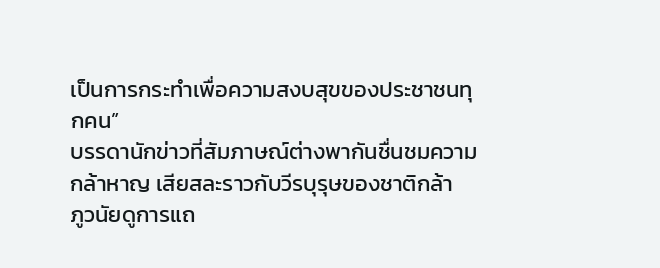เป็นการกระทำเพื่อความสงบสุขของประชาชนทุกคน”
บรรดานักข่าวที่สัมภาษณ์ต่างพากันชื่นชมความกล้าหาญ เสียสละราวกับวีรบุรุษของชาติกล้า
ภูวนัยดูการแถ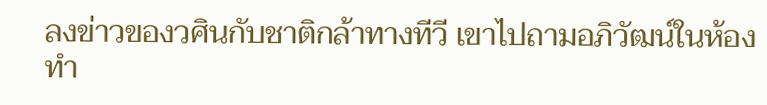ลงข่าวของวศินกับชาติกล้าทางทีวี เขาไปถามอภิวัฒน์ในห้องทำ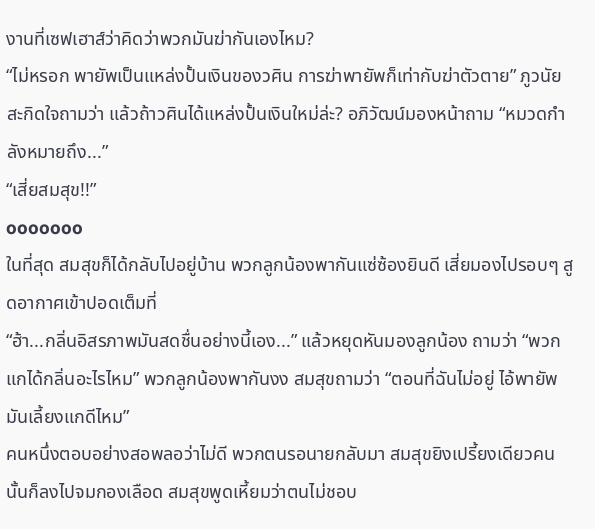งานที่เซฟเฮาส์ว่าคิดว่าพวกมันฆ่ากันเองไหม?
“ไม่หรอก พายัพเป็นแหล่งปั้นเงินของวศิน การฆ่าพายัพก็เท่ากับฆ่าตัวตาย” ภูวนัยสะกิดใจถามว่า แล้วถ้าวศินได้แหล่งปั้นเงินใหม่ล่ะ? อภิวัฒน์มองหน้าถาม “หมวดกำลังหมายถึง...”
“เสี่ยสมสุข!!”
ooooooo
ในที่สุด สมสุขก็ได้กลับไปอยู่บ้าน พวกลูกน้องพากันแซ่ซ้องยินดี เสี่ยมองไปรอบๆ สูดอากาศเข้าปอดเต็มที่
“ฮ้า...กลิ่นอิสรภาพมันสดชื่นอย่างนี้เอง...” แล้วหยุดหันมองลูกน้อง ถามว่า “พวกแกได้กลิ่นอะไรไหม” พวกลูกน้องพากันงง สมสุขถามว่า “ตอนที่ฉันไม่อยู่ ไอ้พายัพมันเลี้ยงแกดีไหม”
คนหนึ่งตอบอย่างสอพลอว่าไม่ดี พวกตนรอนายกลับมา สมสุขยิงเปรี้ยงเดียวคนนั้นก็ลงไปจมกองเลือด สมสุขพูดเหี้ยมว่าตนไม่ชอบ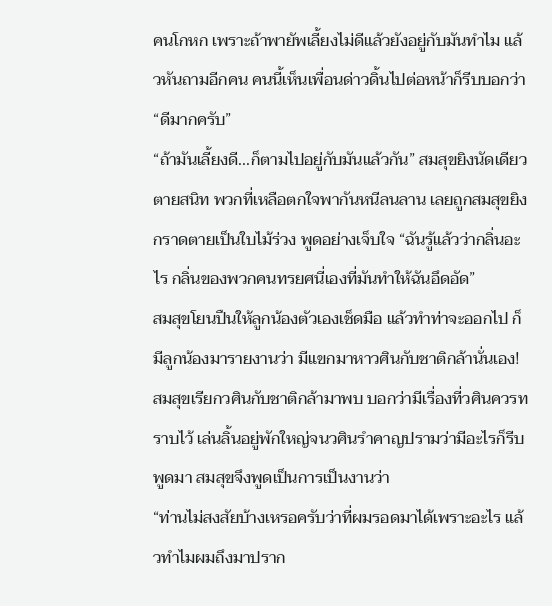คนโกหก เพราะถ้าพายัพเลี้ยงไม่ดีแล้วยังอยู่กับมันทำไม แล้วหันถามอีกคน คนนี้เห็นเพื่อนด่าวดิ้นไปต่อหน้าก็รีบบอกว่า “ดีมากครับ”
“ถ้ามันเลี้ยงดี...ก็ตามไปอยู่กับมันแล้วกัน” สมสุขยิงนัดเดียวตายสนิท พวกที่เหลือตกใจพากันหนีลนลาน เลยถูกสมสุขยิงกราดตายเป็นใบไม้ร่วง พูดอย่างเจ็บใจ “ฉันรู้แล้วว่ากลิ่นอะไร กลิ่นของพวกคนทรยศนี่เองที่มันทำให้ฉันอึดอัด”
สมสุขโยนปืนให้ลูกน้องตัวเองเช็ดมือ แล้วทำท่าจะออกไป ก็มีลูกน้องมารายงานว่า มีแขกมาหาวศินกับชาติกล้านั่นเอง!
สมสุขเรียกวศินกับชาติกล้ามาพบ บอกว่ามีเรื่องที่วศินควรทราบไว้ เล่นลิ้นอยู่พักใหญ่จนวศินรำคาญปรามว่ามีอะไรก็รีบพูดมา สมสุขจึงพูดเป็นการเป็นงานว่า
“ท่านไม่สงสัยบ้างเหรอครับว่าที่ผมรอดมาได้เพราะอะไร แล้วทำไมผมถึงมาปราก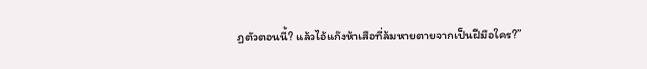ฏตัวตอนนี้? แล้วไอ้แก๊งห้าเสือที่ล้มหายตายจากเป็นฝีมือใคร?”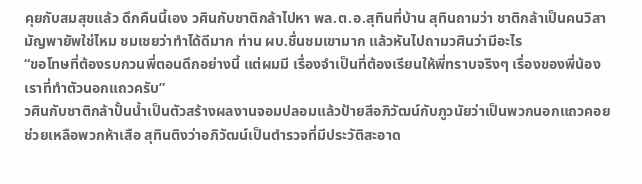คุยกับสมสุขแล้ว ดึกคืนนี้เอง วศินกับชาติกล้าไปหา พล.ต.อ.สุทินที่บ้าน สุทินถามว่า ชาติกล้าเป็นคนวิสามัญพายัพใช่ไหม ชมเชยว่าทำได้ดีมาก ท่าน ผบ.ชื่นชมเขามาก แล้วหันไปถามวศินว่ามีอะไร
“ขอโทษที่ต้องรบกวนพี่ตอนดึกอย่างนี้ แต่ผมมี เรื่องจำเป็นที่ต้องเรียนให้พี่ทราบจริงๆ เรื่องของพี่น้องเราที่ทำตัวนอกแถวครับ”
วศินกับชาติกล้าปั้นน้ำเป็นตัวสร้างผลงานจอมปลอมแล้วป้ายสีอภิวัฒน์กับภูวนัยว่าเป็นพวกนอกแถวคอยช่วยเหลือพวกห้าเสือ สุทินติงว่าอภิวัฒน์เป็นตำรวจที่มีประวัติสะอาด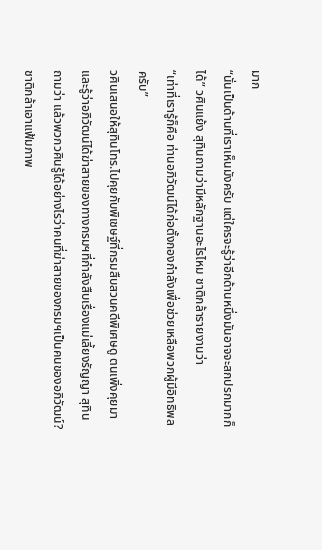มาก
“นั่นเป็นด้านที่เราเห็นมังครับ แต่ใครจะรู้ว่าอีกด้านหนึ่งมันอาจจะสกปรกมากก็ได้” วศินแย้ง สุทินถามว่ามีหลักฐานอะไรไหม ชาติกล้ารายงานว่า
“เท่าที่เรารู้ก็คือ ท่านอภิวัฒน์ได้ก่อตั้งกองกำลังเพื่อช่วยเหลือพวกผู้มีอิทธิพลครับ”
วศินเสนอให้สุทินโทร.ไปคุยกับพิเชษฐ์ที่กรมสืบสวนคดีพิเศษดู ตนเพิ่งคุยมาและรู้ว่าอภิวัฒน์ได้ฆ่าสายของทางกรมฯที่กำลังสืบเรื่องแม่เลี้ยงรัญญา สุทินถามว่า แล้วพวกวศินรู้ได้อย่างไรว่าคนที่ฆ่าสายของกรมฯเป็นคนของอภิวัฒน์?
ชาติกล้าเอาแฟ้มภาพ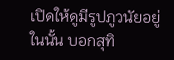เปิดให้ดูมีรูปภูวนัยอยู่ในนั้น บอกสุทิ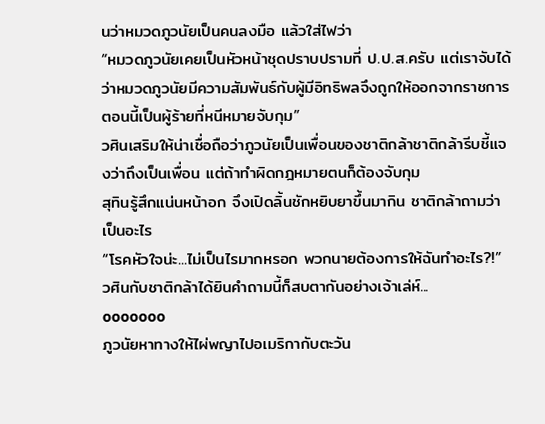นว่าหมวดภูวนัยเป็นคนลงมือ แล้วใส่ไฟว่า
“หมวดภูวนัยเคยเป็นหัวหน้าชุดปราบปรามที่ ป.ป.ส.ครับ แต่เราจับได้ว่าหมวดภูวนัยมีความสัมพันธ์กับผู้มีอิทธิพลจึงถูกให้ออกจากราชการ ตอนนี้เป็นผู้ร้ายที่หนีหมายจับกุม”
วศินเสริมให้น่าเชื่อถือว่าภูวนัยเป็นเพื่อนของชาติกล้าชาติกล้ารีบชี้แจงว่าถึงเป็นเพื่อน แต่ถ้าทำผิดกฎหมายตนก็ต้องจับกุม
สุทินรู้สึกแน่นหน้าอก จึงเปิดลิ้นชักหยิบยาขึ้นมากิน ชาติกล้าถามว่าเป็นอะไร
“โรคหัวใจน่ะ...ไม่เป็นไรมากหรอก พวกนายต้องการให้ฉันทำอะไร?!”
วศินกับชาติกล้าได้ยินคำถามนี้ก็สบตากันอย่างเจ้าเล่ห์...
ooooooo
ภูวนัยหาทางให้ไผ่พญาไปอเมริกากับตะวัน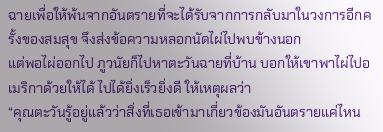ฉายเพื่อให้พ้นจากอันตรายที่จะได้รับจากการกลับมาในวงการอีกครั้งของสมสุข จึงส่งข้อความหลอกนัดไผ่ไปพบข้างนอก
แต่พอไผ่ออกไป ภูวนัยก็ไปหาตะวันฉายที่บ้าน บอกให้เขาพาไผ่ไปอเมริกาด้วยให้ได้ ไปได้ยิ่งเร็วยิ่งดี ให้เหตุผลว่า
“คุณตะวันรู้อยู่แล้วว่าสิ่งที่เธอเข้ามาเกี่ยวข้องมันอันตรายแค่ไหน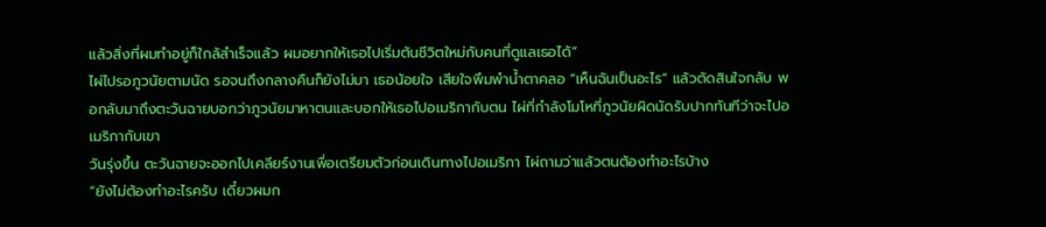แล้วสิ่งที่ผมทำอยู่ก็ใกล้สำเร็จแล้ว ผมอยากให้เธอไปเริ่มต้นชีวิตใหม่กับคนที่ดูแลเธอได้”
ไผ่ไปรอภูวนัยตามนัด รอจนถึงกลางคืนก็ยังไม่มา เธอน้อยใจ เสียใจพึมพำน้ำตาคลอ “เห็นฉันเป็นอะไร” แล้วตัดสินใจกลับ พอกลับมาถึงตะวันฉายบอกว่าภูวนัยมาหาตนและบอกให้เธอไปอเมริกากับตน ไผ่ที่กำลังโมโหที่ภูวนัยผิดนัดรับปากทันทีว่าจะไปอเมริกากับเขา
วันรุ่งขึ้น ตะวันฉายจะออกไปเคลียร์งานเพื่อเตรียมตัวก่อนเดินทางไปอเมริกา ไผ่ถามว่าแล้วตนต้องทำอะไรบ้าง
“ยังไม่ต้องทำอะไรครับ เดี๋ยวผมก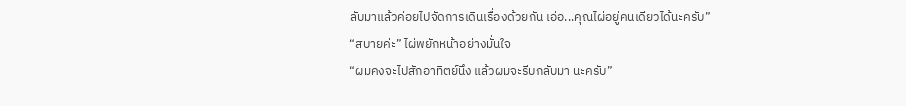ลับมาแล้วค่อยไปจัดการเดินเรื่องด้วยกัน เอ่อ...คุณไผ่อยู่คนเดียวได้นะครับ”
“สบายค่ะ” ไผ่พยักหน้าอย่างมั่นใจ
“ผมคงจะไปสักอาทิตย์นึง แล้วผมจะรีบกลับมา นะครับ”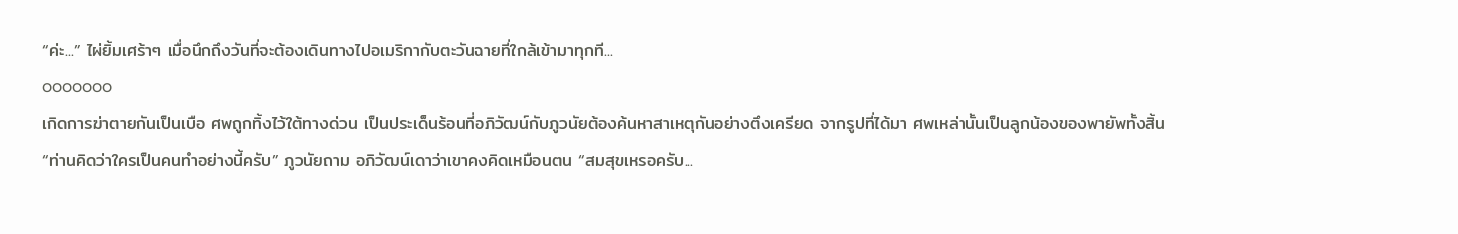“ค่ะ...” ไผ่ยิ้มเศร้าๆ เมื่อนึกถึงวันที่จะต้องเดินทางไปอเมริกากับตะวันฉายที่ใกล้เข้ามาทุกที...
ooooooo
เกิดการฆ่าตายกันเป็นเบือ ศพถูกทิ้งไว้ใต้ทางด่วน เป็นประเด็นร้อนที่อภิวัฒน์กับภูวนัยต้องค้นหาสาเหตุกันอย่างตึงเครียด จากรูปที่ได้มา ศพเหล่านั้นเป็นลูกน้องของพายัพทั้งสิ้น
“ท่านคิดว่าใครเป็นคนทำอย่างนี้ครับ” ภูวนัยถาม อภิวัฒน์เดาว่าเขาคงคิดเหมือนตน “สมสุขเหรอครับ...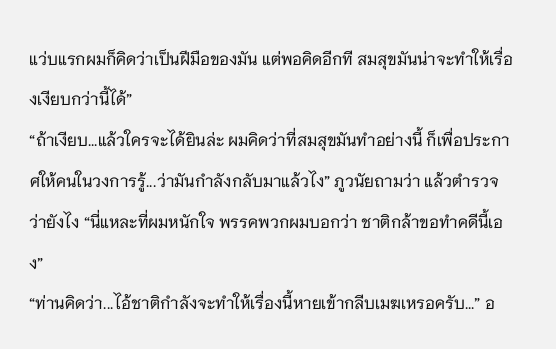แว่บแรกผมก็คิดว่าเป็นฝีมือของมัน แต่พอคิดอีกที สมสุขมันน่าจะทำให้เรื่องเงียบกว่านี้ได้”
“ถ้าเงียบ...แล้วใครจะได้ยินล่ะ ผมคิดว่าที่สมสุขมันทำอย่างนี้ ก็เพื่อประกาศให้คนในวงการรู้...ว่ามันกำลังกลับมาแล้วไง” ภูวนัยถามว่า แล้วตำรวจว่ายังไง “นี่แหละที่ผมหนักใจ พรรคพวกผมบอกว่า ชาติกล้าขอทำคดีนี้เอง”
“ท่านคิดว่า...ไอ้ชาติกำลังจะทำให้เรื่องนี้หายเข้ากลีบเมฆเหรอครับ...” อ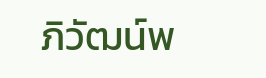ภิวัฒน์พ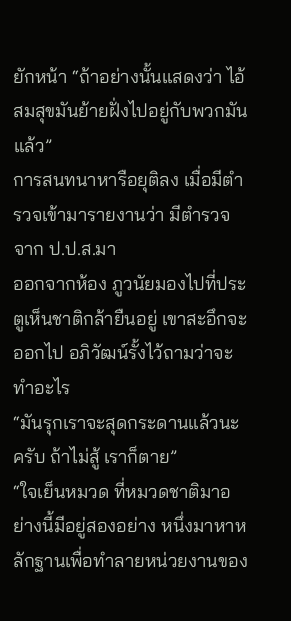ยักหน้า “ถ้าอย่างนั้นแสดงว่า ไอ้สมสุขมันย้ายฝั่งไปอยู่กับพวกมันแล้ว”
การสนทนาหารือยุติลง เมื่อมีตำรวจเข้ามารายงานว่า มีตำรวจจาก ป.ป.ส.มา
ออกจากห้อง ภูวนัยมองไปที่ประตูเห็นชาติกล้ายืนอยู่ เขาสะอึกจะออกไป อภิวัฒน์รั้งไว้ถามว่าจะทำอะไร
“มันรุกเราจะสุดกระดานแล้วนะครับ ถ้าไม่สู้ เราก็ตาย”
“ใจเย็นหมวด ที่หมวดชาติมาอย่างนี้มีอยู่สองอย่าง หนึ่งมาหาหลักฐานเพื่อทำลายหน่วยงานของ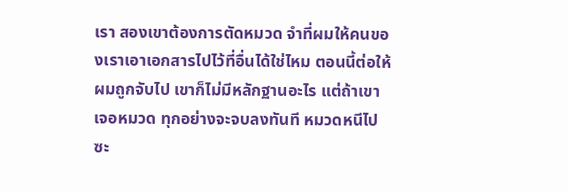เรา สองเขาต้องการตัดหมวด จำที่ผมให้คนของเราเอาเอกสารไปไว้ที่อื่นได้ใช่ไหม ตอนนี้ต่อให้ผมถูกจับไป เขาก็ไม่มีหลักฐานอะไร แต่ถ้าเขาเจอหมวด ทุกอย่างจะจบลงทันที หมวดหนีไปซะ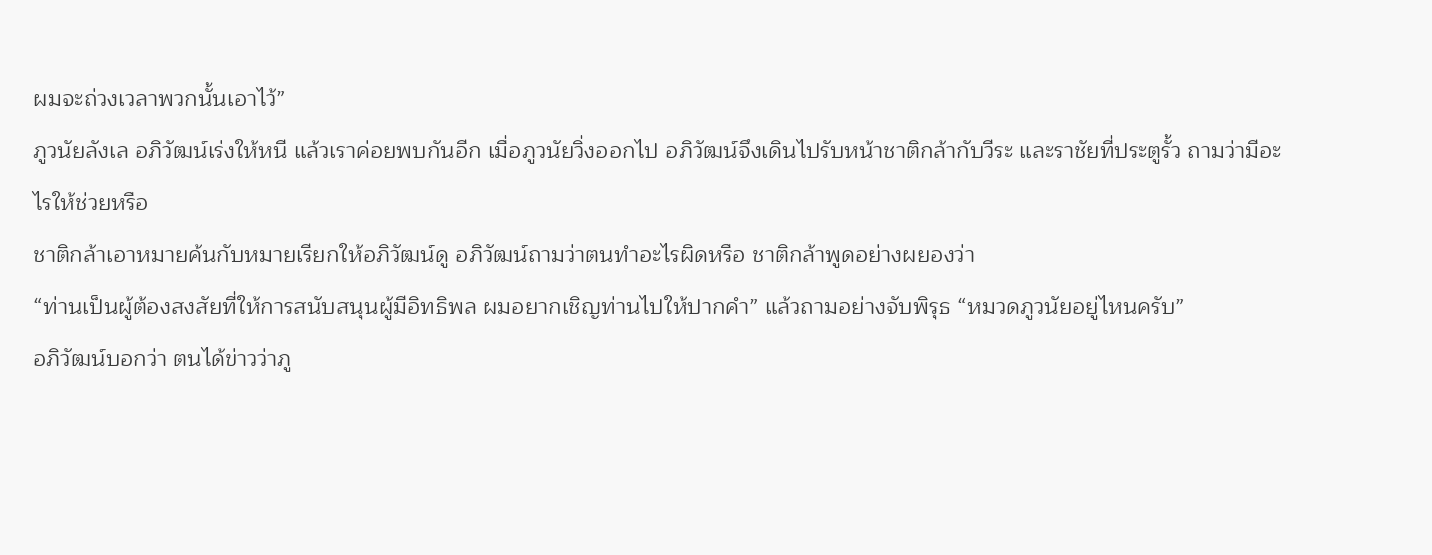ผมจะถ่วงเวลาพวกนั้นเอาไว้”
ภูวนัยลังเล อภิวัฒน์เร่งให้หนี แล้วเราค่อยพบกันอีก เมื่อภูวนัยวิ่งออกไป อภิวัฒน์จึงเดินไปรับหน้าชาติกล้ากับวีระ และราชัยที่ประตูรั้ว ถามว่ามีอะไรให้ช่วยหรือ
ชาติกล้าเอาหมายค้นกับหมายเรียกให้อภิวัฒน์ดู อภิวัฒน์ถามว่าตนทำอะไรผิดหรือ ชาติกล้าพูดอย่างผยองว่า
“ท่านเป็นผู้ต้องสงสัยที่ให้การสนับสนุนผู้มีอิทธิพล ผมอยากเชิญท่านไปให้ปากคำ” แล้วถามอย่างจับพิรุธ “หมวดภูวนัยอยู่ไหนครับ”
อภิวัฒน์บอกว่า ตนได้ข่าวว่าภู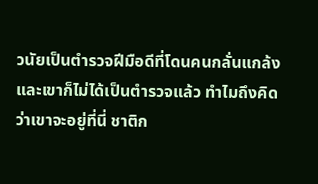วนัยเป็นตำรวจฝีมือดีที่โดนคนกลั่นแกล้ง และเขาก็ไม่ได้เป็นตำรวจแล้ว ทำไมถึงคิดว่าเขาจะอยู่ที่นี่ ชาติก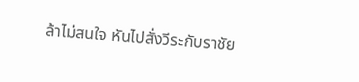ล้าไม่สนใจ หันไปสั่งวีระกับราชัย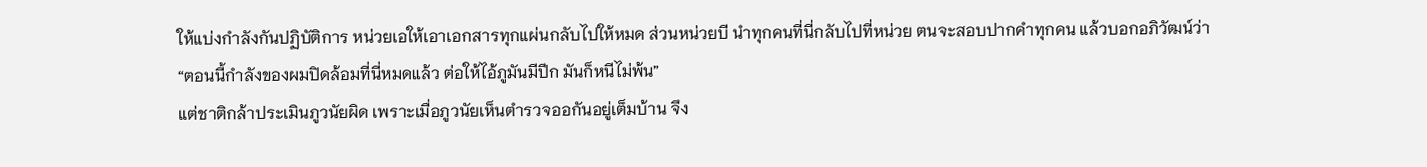ให้แบ่งกำลังกันปฏิบัติการ หน่วยเอให้เอาเอกสารทุกแผ่นกลับไปให้หมด ส่วนหน่วยบี นำทุกคนที่นี่กลับไปที่หน่วย ตนจะสอบปากคำทุกคน แล้วบอกอภิวัฒน์ว่า
“ตอนนี้กำลังของผมปิดล้อมที่นี่หมดแล้ว ต่อให้ไอ้ภูมันมีปีก มันก็หนีไม่พ้น”
แต่ชาติกล้าประเมินภูวนัยผิด เพราะเมื่อภูวนัยเห็นตำรวจออกันอยู่เต็มบ้าน จึง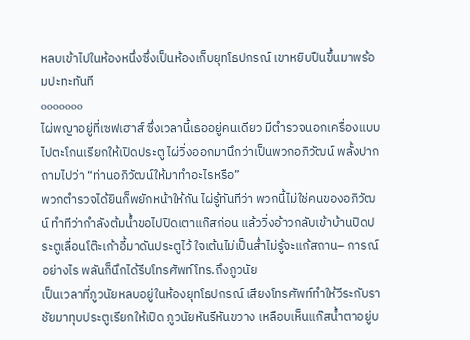หลบเข้าไปในห้องหนึ่งซึ่งเป็นห้องเก็บยุทโธปกรณ์ เขาหยิบปืนขึ้นมาพร้อมปะทะทันที
ooooooo
ไผ่พญาอยู่ที่เซฟเฮาส์ ซึ่งเวลานี้เธออยู่คนเดียว มีตำรวจนอกเครื่องแบบไปตะโกนเรียกให้เปิดประตู ไผ่วิ่งออกมานึกว่าเป็นพวกอภิวัฒน์ พลั้งปากถามไปว่า “ท่านอภิวัฒน์ให้มาทำอะไรหรือ”
พวกตำรวจได้ยินก็พยักหน้าให้กัน ไผ่รู้ทันทีว่า พวกนี้ไม่ใช่คนของอภิวัฒน์ ทำทีว่ากำลังต้มน้ำขอไปปิดเตาแก๊สก่อน แล้ววิ่งอ้าวกลับเข้าบ้านปิดประตูเลื่อนโต๊ะเก้าอี้มาดันประตูไว้ ใจเต้นไม่เป็นส่ำไม่รู้จะแก้สถาน– การณ์อย่างไร พลันก็นึกได้รีบโทรศัพท์โทร.ถึงภูวนัย
เป็นเวลาที่ภูวนัยหลบอยู่ในห้องยุทโธปกรณ์ เสียงโทรศัพท์ทำให้วีระกับราชัยมาทุบประตูเรียกให้เปิด ภูวนัยหันรีหันขวาง เหลือบเห็นแก๊สน้ำตาอยู่บ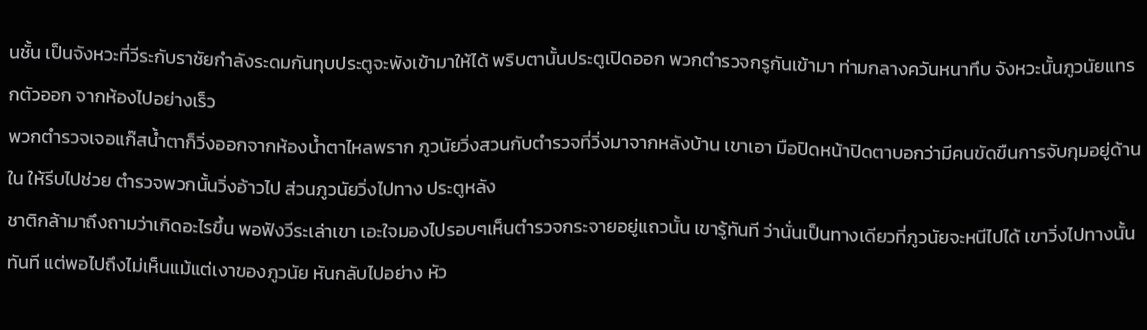นชั้น เป็นจังหวะที่วีระกับราชัยกำลังระดมกันทุบประตูจะพังเข้ามาให้ได้ พริบตานั้นประตูเปิดออก พวกตำรวจกรูกันเข้ามา ท่ามกลางควันหนาทึบ จังหวะนั้นภูวนัยแทรกตัวออก จากห้องไปอย่างเร็ว
พวกตำรวจเจอแก๊สน้ำตาก็วิ่งออกจากห้องน้ำตาไหลพราก ภูวนัยวิ่งสวนกับตำรวจที่วิ่งมาจากหลังบ้าน เขาเอา มือปิดหน้าปิดตาบอกว่ามีคนขัดขืนการจับกุมอยู่ด้านใน ให้รีบไปช่วย ตำรวจพวกนั้นวิ่งอ้าวไป ส่วนภูวนัยวิ่งไปทาง ประตูหลัง
ชาติกล้ามาถึงถามว่าเกิดอะไรขึ้น พอฟังวีระเล่าเขา เอะใจมองไปรอบๆเห็นตำรวจกระจายอยู่แถวนั้น เขารู้ทันที ว่านั่นเป็นทางเดียวที่ภูวนัยจะหนีไปได้ เขาวิ่งไปทางนั้นทันที แต่พอไปถึงไม่เห็นแม้แต่เงาของภูวนัย หันกลับไปอย่าง หัว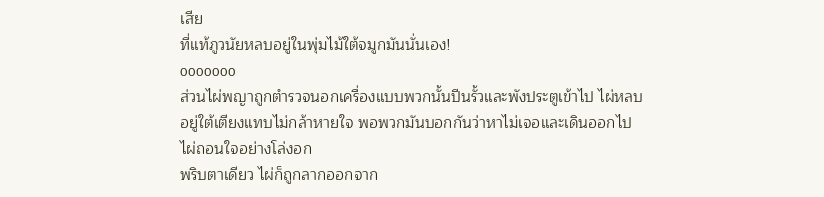เสีย
ที่แท้ภูวนัยหลบอยู่ในพุ่มไม้ใต้จมูกมันนั่นเอง!
ooooooo
ส่วนไผ่พญาถูกตำรวจนอกเครื่องแบบพวกนั้นปีนรั้วและพังประตูเข้าไป ไผ่หลบอยู่ใต้เตียงแทบไม่กล้าหายใจ พอพวกมันบอกกันว่าหาไม่เจอและเดินออกไป ไผ่ถอนใจอย่างโล่งอก
พริบตาเดียว ไผ่ก็ถูกลากออกจาก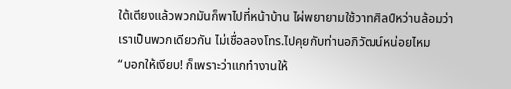ใต้เตียงแล้วพวกมันก็พาไปที่หน้าบ้าน ไผ่พยายามใช้วาทศิลป์หว่านล้อมว่าเราเป็นพวกเดียวกัน ไม่เชื่อลองโทร.ไปคุยกับท่านอภิวัฒน์หน่อยไหม
“บอกให้เงียบ! ก็เพราะว่าแกทำงานให้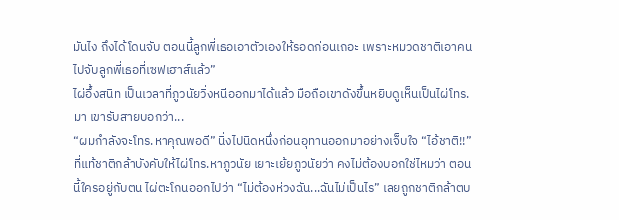มันไง ถึงได้โดนจับ ตอนนี้ลูกพี่เธอเอาตัวเองให้รอดก่อนเถอะ เพราะหมวดชาติเอาคนไปจับลูกพี่เธอที่เซฟเฮาส์แล้ว”
ไผ่อึ้งสนิท เป็นเวลาที่ภูวนัยวิ่งหนีออกมาได้แล้ว มือถือเขาดังขึ้นหยิบดูเห็นเป็นไผ่โทร.มา เขารับสายบอกว่า...
“ผมกำลังจะโทร.หาคุณพอดี” นิ่งไปนิดหนึ่งก่อนอุทานออกมาอย่างเจ็บใจ “ไอ้ชาติ!!”
ที่แท้ชาติกล้าบังคับให้ไผ่โทร.หาภูวนัย เยาะเย้ยภูวนัยว่า คงไม่ต้องบอกใช่ไหมว่า ตอนนี้ใครอยู่กับตน ไผ่ตะโกนออกไปว่า “ไม่ต้องห่วงฉัน...ฉันไม่เป็นไร” เลยถูกชาติกล้าตบ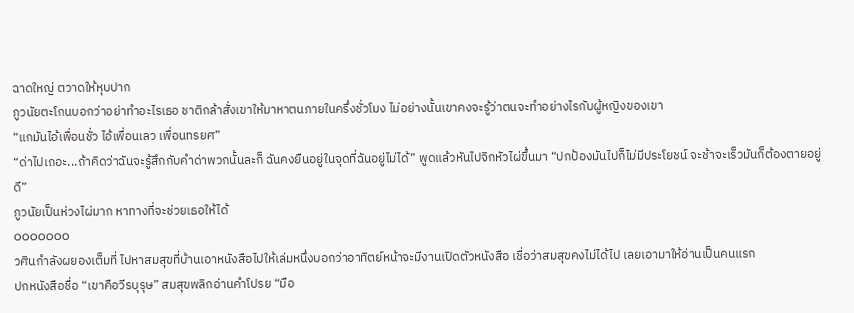ฉาดใหญ่ ตวาดให้หุบปาก
ภูวนัยตะโกนบอกว่าอย่าทำอะไรเธอ ชาติกล้าสั่งเขาให้มาหาตนภายในครึ่งชั่วโมง ไม่อย่างนั้นเขาคงจะรู้ว่าตนจะทำอย่างไรกับผู้หญิงของเขา
“แกมันไอ้เพื่อนชั่ว ไอ้เพื่อนเลว เพื่อนทรยศ”
“ด่าไปเถอะ...ถ้าคิดว่าฉันจะรู้สึกกับคำด่าพวกนั้นละก็ ฉันคงยืนอยู่ในจุดที่ฉันอยู่ไม่ได้” พูดแล้วหันไปจิกหัวไผ่ขึ้นมา “ปกป้องมันไปก็ไม่มีประโยชน์ จะช้าจะเร็วมันก็ต้องตายอยู่ดี”
ภูวนัยเป็นห่วงไผ่มาก หาทางที่จะช่วยเธอให้ได้
ooooooo
วศินกำลังผยองเต็มที่ ไปหาสมสุขที่บ้านเอาหนังสือไปให้เล่มหนึ่งบอกว่าอาทิตย์หน้าจะมีงานเปิดตัวหนังสือ เชื่อว่าสมสุขคงไม่ได้ไป เลยเอามาให้อ่านเป็นคนแรก
ปกหนังสือชื่อ “เขาคือวีรบุรุษ” สมสุขพลิกอ่านคำโปรย “มือ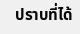ปราบที่ได้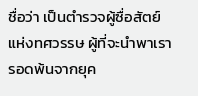ชื่อว่า เป็นตำรวจผู้ซื่อสัตย์แห่งทศวรรษ ผู้ที่จะนำพาเรารอดพ้นจากยุค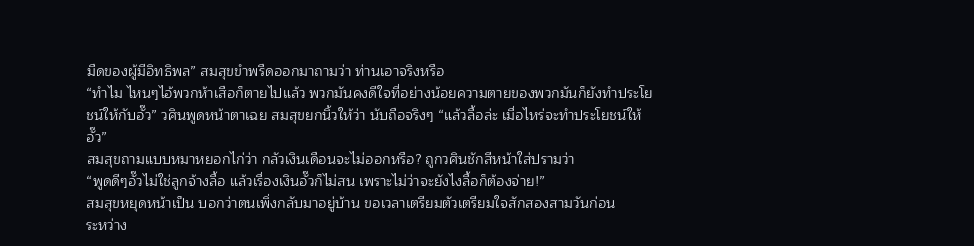มืดของผู้มีอิทธิพล” สมสุขขำพรืดออกมาถามว่า ท่านเอาจริงหรือ
“ทำไม ไหนๆไอ้พวกห้าเสือก็ตายไปแล้ว พวกมันคงดีใจที่อย่างน้อยความตายของพวกมันก็ยังทำประโยชน์ให้กับอั๊ว” วศินพูดหน้าตาเฉย สมสุขยกนิ้วให้ว่า นับถือจริงๆ “แล้วลื้อล่ะ เมื่อไหร่จะทำประโยชน์ให้อั๊ว”
สมสุขถามแบบหมาหยอกไก่ว่า กลัวเงินเดือนจะไม่ออกหรือ? ถูกวศินชักสีหน้าใส่ปรามว่า
“พูดดีๆอั๊วไม่ใช่ลูกจ้างลื้อ แล้วเรื่องเงินอั๊วก็ไม่สน เพราะไม่ว่าจะยังไงลื้อก็ต้องจ่าย!”
สมสุขหยุดหน้าเป็น บอกว่าตนเพิ่งกลับมาอยู่บ้าน ขอเวลาเตรียมตัวเตรียมใจสักสองสามวันก่อน
ระหว่าง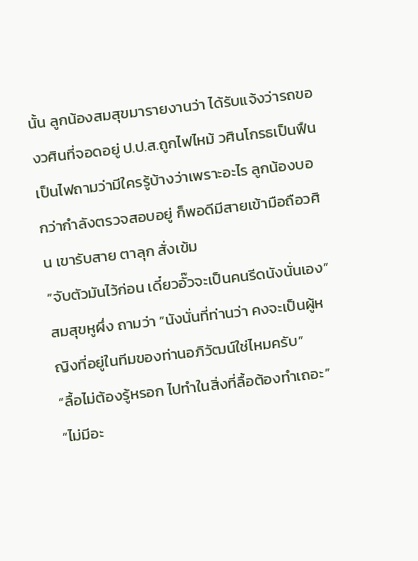นั้น ลูกน้องสมสุขมารายงานว่า ได้รับแจ้งว่ารถของวศินที่จอดอยู่ ป.ป.ส.ถูกไฟไหม้ วศินโกรธเป็นฟืนเป็นไฟถามว่ามีใครรู้บ้างว่าเพราะอะไร ลูกน้องบอกว่ากำลังตรวจสอบอยู่ ก็พอดีมีสายเข้ามือถือวศิน เขารับสาย ตาลุก สั่งเข้ม
“จับตัวมันไว้ก่อน เดี๋ยวอั๊วจะเป็นคนรีดนังนั่นเอง”
สมสุขหูผึ่ง ถามว่า “นังนั่นที่ท่านว่า คงจะเป็นผู้หญิงที่อยู่ในทีมของท่านอภิวัฒน์ใช่ไหมครับ”
“ลื้อไม่ต้องรู้หรอก ไปทำในสิ่งที่ลื้อต้องทำเถอะ”
“ไม่มีอะ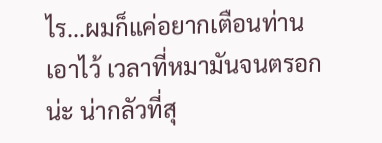ไร...ผมก็แค่อยากเตือนท่านเอาไว้ เวลาที่หมามันจนตรอกน่ะ น่ากลัวที่สุ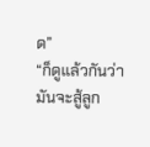ด”
“ก็ดูแล้วกันว่ามันจะสู้ลูก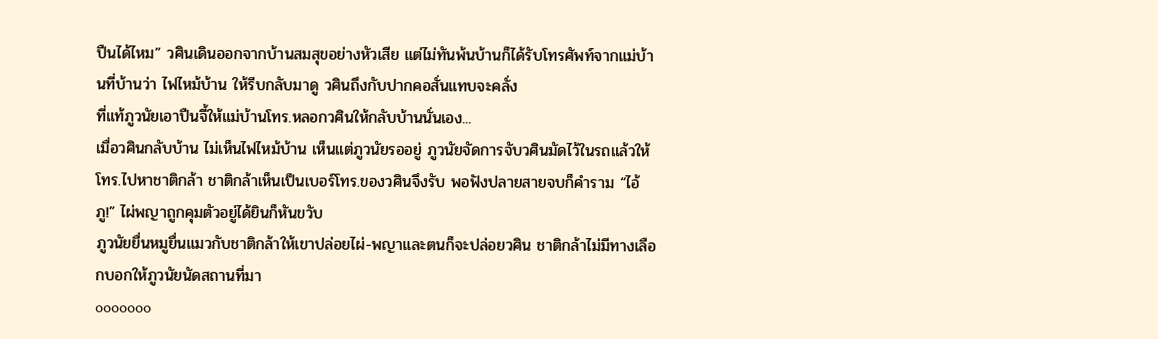ปืนได้ไหม” วศินเดินออกจากบ้านสมสุขอย่างหัวเสีย แต่ไม่ทันพ้นบ้านก็ได้รับโทรศัพท์จากแม่บ้านที่บ้านว่า ไฟไหม้บ้าน ให้รีบกลับมาดู วศินถึงกับปากคอสั่นแทบจะคลั่ง
ที่แท้ภูวนัยเอาปืนจี้ให้แม่บ้านโทร.หลอกวศินให้กลับบ้านนั่นเอง...
เมื่อวศินกลับบ้าน ไม่เห็นไฟไหม้บ้าน เห็นแต่ภูวนัยรออยู่ ภูวนัยจัดการจับวศินมัดไว้ในรถแล้วให้โทร.ไปหาชาติกล้า ชาติกล้าเห็นเป็นเบอร์โทร.ของวศินจึงรับ พอฟังปลายสายจบก็คำราม “ไอ้ภู!” ไผ่พญาถูกคุมตัวอยู่ได้ยินก็หันขวับ
ภูวนัยยื่นหมูยื่นแมวกับชาติกล้าให้เขาปล่อยไผ่-พญาและตนก็จะปล่อยวศิน ชาติกล้าไม่มีทางเลือกบอกให้ภูวนัยนัดสถานที่มา
ooooooo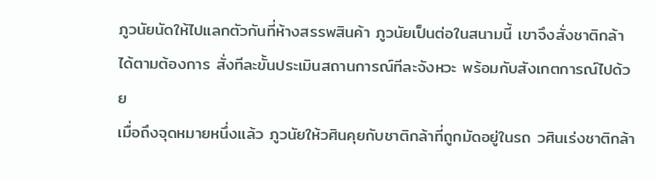ภูวนัยนัดให้ไปแลกตัวกันที่ห้างสรรพสินค้า ภูวนัยเป็นต่อในสนามนี้ เขาจึงสั่งชาติกล้าได้ตามต้องการ สั่งทีละขั้นประเมินสถานการณ์ทีละจังหวะ พร้อมกับสังเกตการณ์ไปด้วย
เมื่อถึงจุดหมายหนึ่งแล้ว ภูวนัยให้วศินคุยกับชาติกล้าที่ถูกมัดอยู่ในรถ วศินเร่งชาติกล้า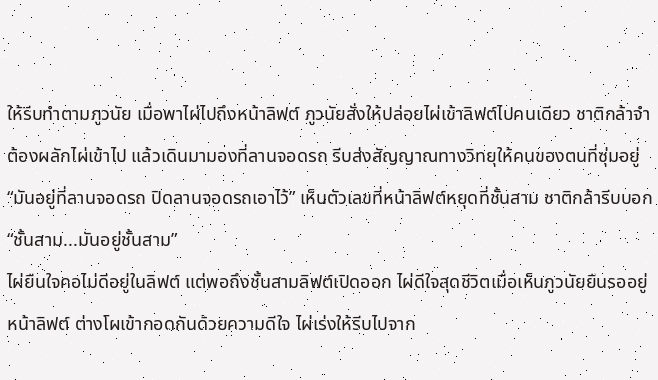ให้รีบทำตามภูวนัย เมื่อพาไผ่ไปถึงหน้าลิฟต์ ภูวนัยสั่งให้ปล่อยไผ่เข้าลิฟต์ไปคนเดียว ชาติกล้าจำต้องผลักไผ่เข้าไป แล้วเดินมามองที่ลานจอดรถ รีบส่งสัญญาณทางวิทยุให้คนของตนที่ซุ่มอยู่
“มันอยู่ที่ลานจอดรถ ปิดลานจอดรถเอาไว้” เห็นตัวเลขที่หน้าลิฟต์หยุดที่ชั้นสาม ชาติกล้ารีบบอก “ชั้นสาม...มันอยู่ชั้นสาม”
ไผ่ยืนใจคอไม่ดีอยู่ในลิฟต์ แต่พอถึงชั้นสามลิฟต์เปิดออก ไผ่ดีใจสุดชีวิตเมื่อเห็นภูวนัยยืนรออยู่หน้าลิฟต์ ต่างโผเข้ากอดกันด้วยความดีใจ ไผ่เร่งให้รีบไปจาก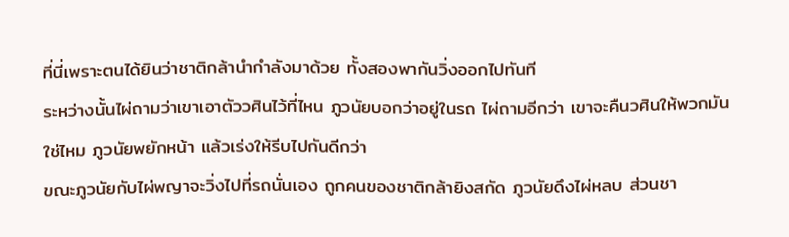ที่นี่เพราะตนได้ยินว่าชาติกล้านำกำลังมาด้วย ทั้งสองพากันวิ่งออกไปทันที
ระหว่างนั้นไผ่ถามว่าเขาเอาตัววศินไว้ที่ไหน ภูวนัยบอกว่าอยู่ในรถ ไผ่ถามอีกว่า เขาจะคืนวศินให้พวกมันใช่ไหม ภูวนัยพยักหน้า แล้วเร่งให้รีบไปกันดีกว่า
ขณะภูวนัยกับไผ่พญาจะวิ่งไปที่รถนั่นเอง ถูกคนของชาติกล้ายิงสกัด ภูวนัยดึงไผ่หลบ ส่วนชา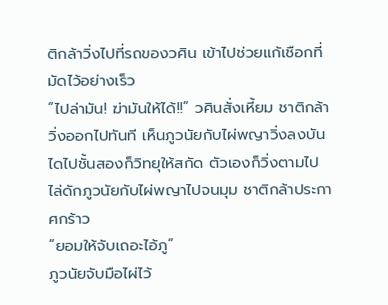ติกล้าวิ่งไปที่รถของวศิน เข้าไปช่วยแก้เชือกที่มัดไว้อย่างเร็ว
“ไปล่ามัน! ฆ่ามันให้ได้!!” วศินสั่งเหี้ยม ชาติกล้า วิ่งออกไปทันที เห็นภูวนัยกับไผ่พญาวิ่งลงบันไดไปชั้นสองก็วิทยุให้สกัด ตัวเองก็วิ่งตามไป ไล่ดักภูวนัยกับไผ่พญาไปจนมุม ชาติกล้าประกาศกร้าว
“ยอมให้จับเถอะไอ้ภู”
ภูวนัยจับมือไผ่ไว้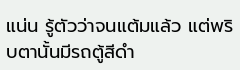แน่น รู้ตัวว่าจนแต้มแล้ว แต่พริบตานั้นมีรถตู้สีดำ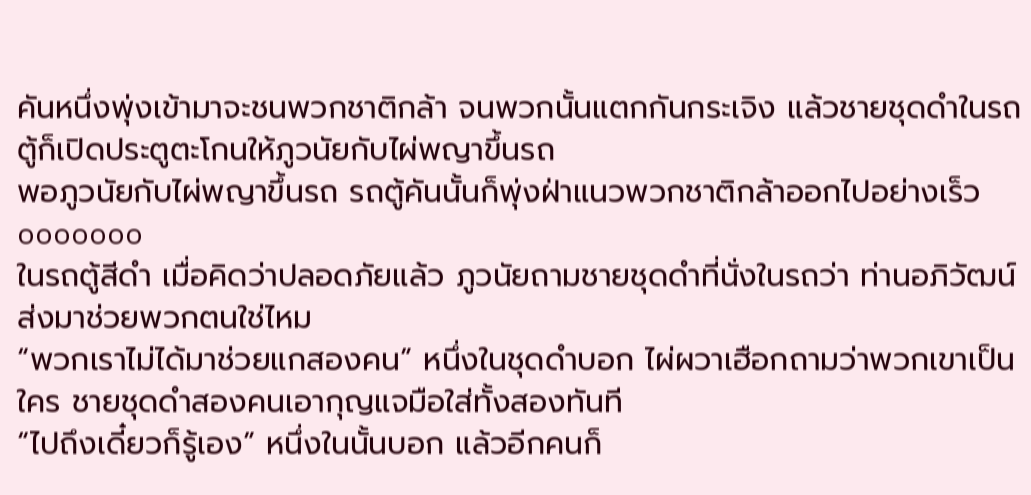คันหนึ่งพุ่งเข้ามาจะชนพวกชาติกล้า จนพวกนั้นแตกกันกระเจิง แล้วชายชุดดำในรถตู้ก็เปิดประตูตะโกนให้ภูวนัยกับไผ่พญาขึ้นรถ
พอภูวนัยกับไผ่พญาขึ้นรถ รถตู้คันนั้นก็พุ่งฝ่าแนวพวกชาติกล้าออกไปอย่างเร็ว
ooooooo
ในรถตู้สีดำ เมื่อคิดว่าปลอดภัยแล้ว ภูวนัยถามชายชุดดำที่นั่งในรถว่า ท่านอภิวัฒน์ส่งมาช่วยพวกตนใช่ไหม
“พวกเราไม่ได้มาช่วยแกสองคน” หนึ่งในชุดดำบอก ไผ่ผวาเฮือกถามว่าพวกเขาเป็นใคร ชายชุดดำสองคนเอากุญแจมือใส่ทั้งสองทันที
“ไปถึงเดี๋ยวก็รู้เอง” หนึ่งในนั้นบอก แล้วอีกคนก็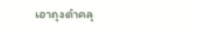เอาถุงดำคลุ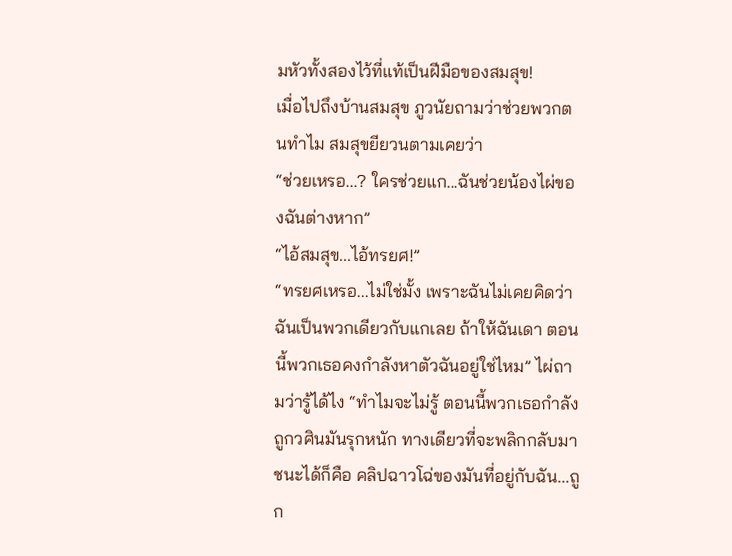มหัวทั้งสองไว้ที่แท้เป็นฝีมือของสมสุข!
เมื่อไปถึงบ้านสมสุข ภูวนัยถามว่าช่วยพวกตนทำไม สมสุขยียวนตามเคยว่า
“ช่วยเหรอ...? ใครช่วยแก...ฉันช่วยน้องไผ่ของฉันต่างหาก”
“ไอ้สมสุข...ไอ้ทรยศ!”
“ทรยศเหรอ...ไม่ใช่มั้ง เพราะฉันไม่เคยคิดว่าฉันเป็นพวกเดียวกับแกเลย ถ้าให้ฉันเดา ตอนนี้พวกเธอคงกำลังหาตัวฉันอยู่ใช่ไหม” ไผ่ถามว่ารู้ได้ไง “ทำไมจะไม่รู้ ตอนนี้พวกเธอกำลังถูกวศินมันรุกหนัก ทางเดียวที่จะพลิกกลับมาชนะได้ก็คือ คลิปฉาวโฉ่ของมันที่อยู่กับฉัน...ถูก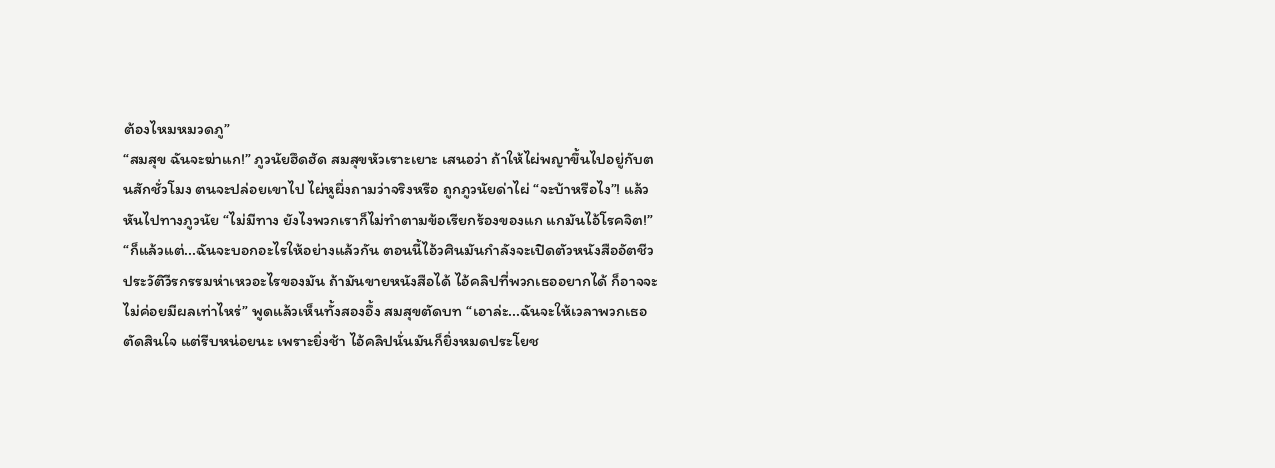ต้องไหมหมวดภู”
“สมสุข ฉันจะฆ่าแก!” ภูวนัยฮึดฮัด สมสุขหัวเราะเยาะ เสนอว่า ถ้าให้ไผ่พญาขึ้นไปอยู่กับตนสักชั่วโมง ตนจะปล่อยเขาไป ไผ่หูผึ่งถามว่าจริงหรือ ถูกภูวนัยด่าไผ่ “จะบ้าหรือไง”! แล้วหันไปทางภูวนัย “ไม่มีทาง ยังไงพวกเราก็ไม่ทำตามข้อเรียกร้องของแก แกมันไอ้โรคจิต!”
“ก็แล้วแต่...ฉันจะบอกอะไรให้อย่างแล้วกัน ตอนนี้ไอ้วศินมันกำลังจะเปิดตัวหนังสืออัตชีวประวัติวีรกรรมห่าเหวอะไรของมัน ถ้ามันขายหนังสือได้ ไอ้คลิปที่พวกเธออยากได้ ก็อาจจะไม่ค่อยมีผลเท่าไหร่” พูดแล้วเห็นทั้งสองอึ้ง สมสุขตัดบท “เอาล่ะ...ฉันจะให้เวลาพวกเธอตัดสินใจ แต่รีบหน่อยนะ เพราะยิ่งช้า ไอ้คลิปนั่นมันก็ยิ่งหมดประโยช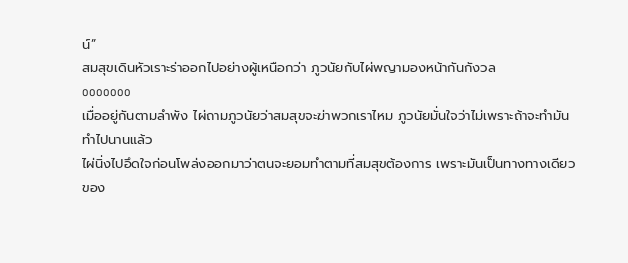น์”
สมสุขเดินหัวเราะร่าออกไปอย่างผู้เหนือกว่า ภูวนัยกับไผ่พญามองหน้ากันกังวล
ooooooo
เมื่ออยู่กันตามลำพัง ไผ่ถามภูวนัยว่าสมสุขจะฆ่าพวกเราไหม ภูวนัยมั่นใจว่าไม่เพราะถ้าจะทำมันทำไปนานแล้ว
ไผ่นิ่งไปอึดใจก่อนโพล่งออกมาว่าตนจะยอมทำตามที่สมสุขต้องการ เพราะมันเป็นทางทางเดียวของ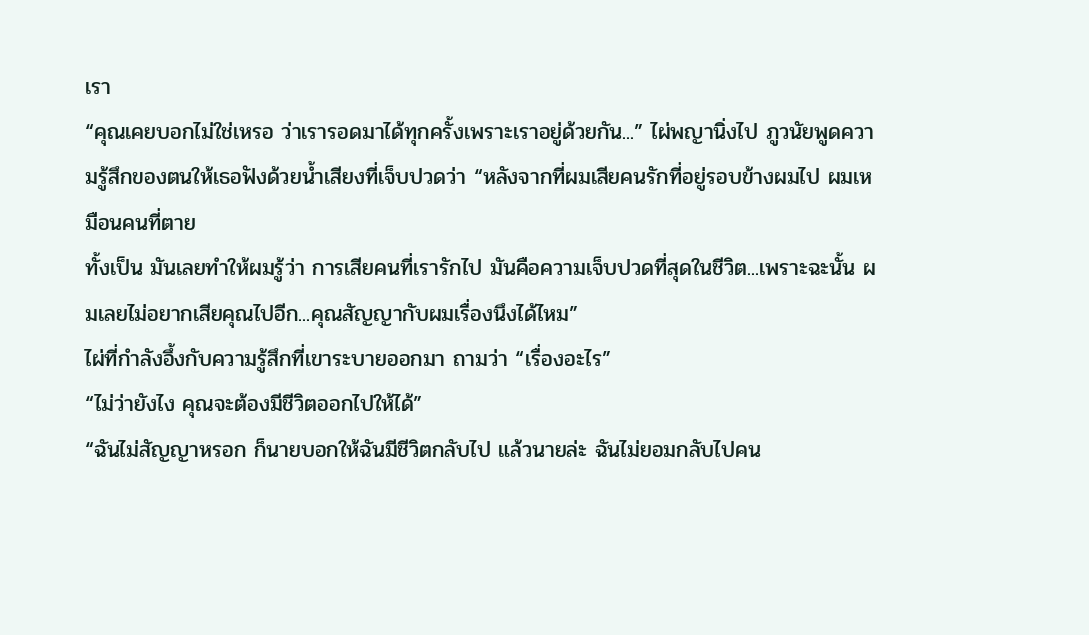เรา
“คุณเคยบอกไม่ใช่เหรอ ว่าเรารอดมาได้ทุกครั้งเพราะเราอยู่ด้วยกัน...” ไผ่พญานิ่งไป ภูวนัยพูดความรู้สึกของตนให้เธอฟังด้วยน้ำเสียงที่เจ็บปวดว่า “หลังจากที่ผมเสียคนรักที่อยู่รอบข้างผมไป ผมเหมือนคนที่ตาย
ทั้งเป็น มันเลยทำให้ผมรู้ว่า การเสียคนที่เรารักไป มันคือความเจ็บปวดที่สุดในชีวิต...เพราะฉะนั้น ผมเลยไม่อยากเสียคุณไปอีก...คุณสัญญากับผมเรื่องนึงได้ไหม”
ไผ่ที่กำลังอึ้งกับความรู้สึกที่เขาระบายออกมา ถามว่า “เรื่องอะไร”
“ไม่ว่ายังไง คุณจะต้องมีชีวิตออกไปให้ได้”
“ฉันไม่สัญญาหรอก ก็นายบอกให้ฉันมีชีวิตกลับไป แล้วนายล่ะ ฉันไม่ยอมกลับไปคน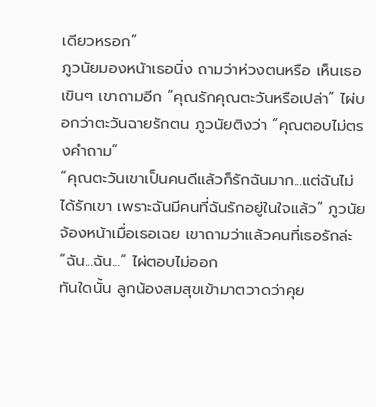เดียวหรอก”
ภูวนัยมองหน้าเธอนิ่ง ถามว่าห่วงตนหรือ เห็นเธอเขินๆ เขาถามอีก “คุณรักคุณตะวันหรือเปล่า” ไผ่บอกว่าตะวันฉายรักตน ภูวนัยติงว่า “คุณตอบไม่ตรงคำถาม”
“คุณตะวันเขาเป็นคนดีแล้วก็รักฉันมาก...แต่ฉันไม่ได้รักเขา เพราะฉันมีคนที่ฉันรักอยู่ในใจแล้ว” ภูวนัยจ้องหน้าเมื่อเธอเฉย เขาถามว่าแล้วคนที่เธอรักล่ะ “ฉัน...ฉัน...” ไผ่ตอบไม่ออก
ทันใดนั้น ลูกน้องสมสุขเข้ามาตวาดว่าคุย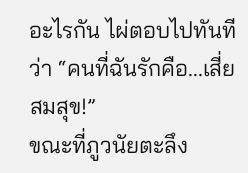อะไรกัน ไผ่ตอบไปทันทีว่า “คนที่ฉันรักคือ...เสี่ยสมสุข!”
ขณะที่ภูวนัยตะลึง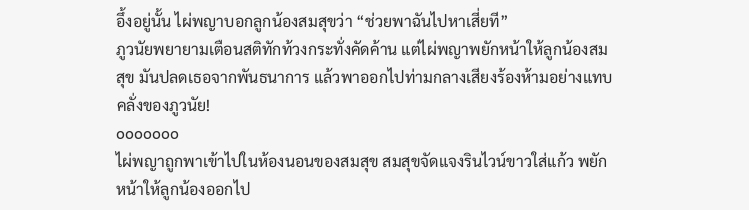อึ้งอยู่นั้น ไผ่พญาบอกลูกน้องสมสุขว่า “ช่วยพาฉันไปหาเสี่ยที”
ภูวนัยพยายามเตือนสติทักท้วงกระทั่งคัดค้าน แต่ไผ่พญาพยักหน้าให้ลูกน้องสมสุข มันปลดเธอจากพันธนาการ แล้วพาออกไปท่ามกลางเสียงร้องห้ามอย่างแทบคลั่งของภูวนัย!
ooooooo
ไผ่พญาถูกพาเข้าไปในห้องนอนของสมสุข สมสุขจัดแจงรินไวน์ขาวใส่แก้ว พยักหน้าให้ลูกน้องออกไป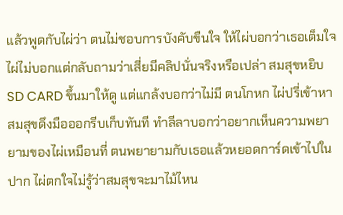แล้วพูดกับไผ่ว่า ตนไม่ชอบการบังคับขืนใจ ให้ไผ่บอกว่าเธอเต็มใจ
ไผ่ไม่บอกแต่กลับถามว่าเสี่ยมีคลิปนั่นจริงหรือเปล่า สมสุขหยิบ SD CARD ขึ้นมาให้ดู แต่แกล้งบอกว่าไม่มี ตนโกหก ไผ่ปรี่เข้าหา สมสุขดึงมือออกรีบเก็บทันที ทำลีลาบอกว่าอยากเห็นความพยายามของไผ่เหมือนที่ ตนพยายามกับเธอแล้วหยอดการ์ดเข้าไปในปาก ไผ่ตกใจไม่รู้ว่าสมสุขจะมาไม้ไหน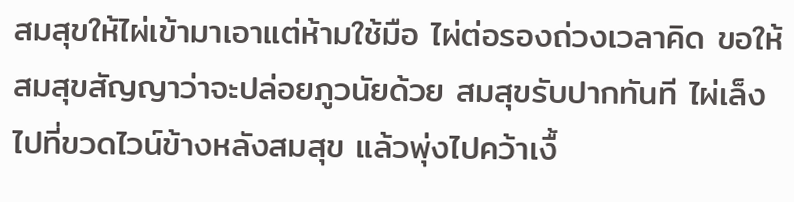สมสุขให้ไผ่เข้ามาเอาแต่ห้ามใช้มือ ไผ่ต่อรองถ่วงเวลาคิด ขอให้สมสุขสัญญาว่าจะปล่อยภูวนัยด้วย สมสุขรับปากทันที ไผ่เล็งไปที่ขวดไวน์ข้างหลังสมสุข แล้วพุ่งไปคว้าเงื้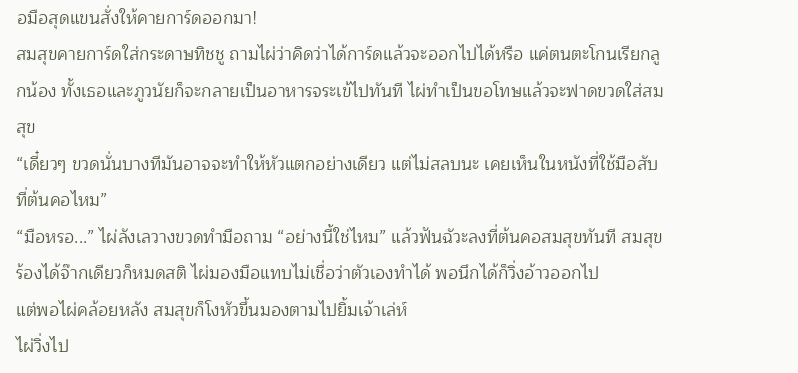อมือสุดแขนสั่งให้คายการ์ดออกมา!
สมสุขคายการ์ดใส่กระดาษทิชชู ถามไผ่ว่าคิดว่าได้การ์ดแล้วจะออกไปได้หรือ แค่ตนตะโกนเรียกลูกน้อง ทั้งเธอและภูวนัยก็จะกลายเป็นอาหารจระเข้ไปทันที ไผ่ทำเป็นขอโทษแล้วจะฟาดขวดใส่สมสุข
“เดี๋ยวๆ ขวดนั่นบางทีมันอาจจะทำให้หัวแตกอย่างเดียว แต่ไม่สลบนะ เคยเห็นในหนังที่ใช้มือสับที่ต้นคอไหม”
“มือหรอ...” ไผ่ลังเลวางขวดทำมือถาม “อย่างนี้ใช่ไหม” แล้วฟันฉัวะลงที่ต้นคอสมสุขทันที สมสุขร้องได้จ๊ากเดียวก็หมดสติ ไผ่มองมือแทบไม่เชื่อว่าตัวเองทำได้ พอนึกได้ก็วิ่งอ้าวออกไป
แต่พอไผ่คล้อยหลัง สมสุขก็โงหัวขึ้นมองตามไปยิ้มเจ้าเล่ห์
ไผ่วิ่งไป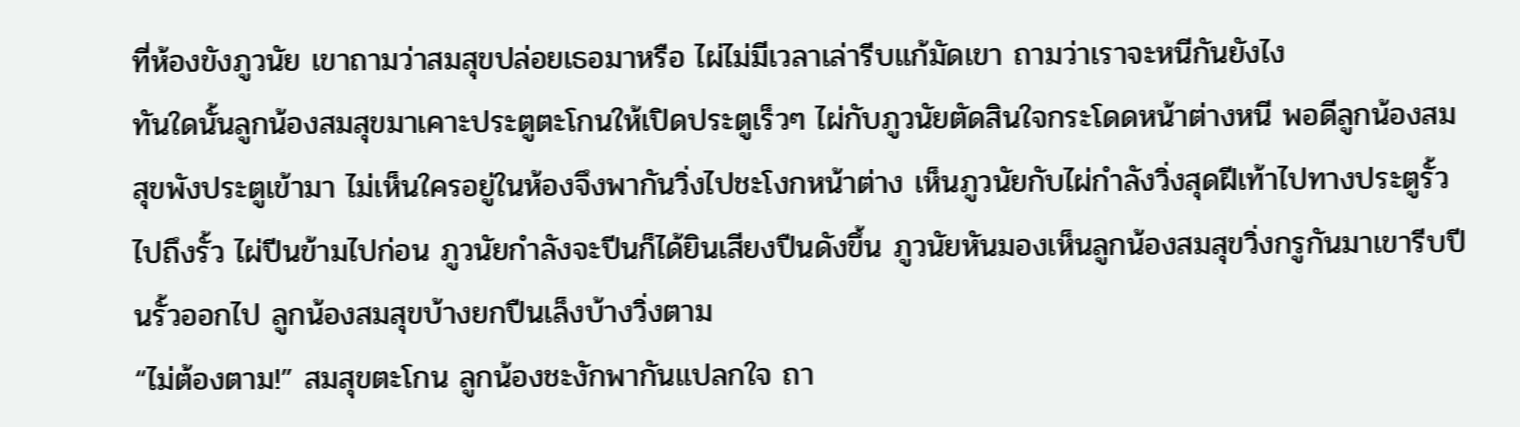ที่ห้องขังภูวนัย เขาถามว่าสมสุขปล่อยเธอมาหรือ ไผ่ไม่มีเวลาเล่ารีบแก้มัดเขา ถามว่าเราจะหนีกันยังไง
ทันใดนั้นลูกน้องสมสุขมาเคาะประตูตะโกนให้เปิดประตูเร็วๆ ไผ่กับภูวนัยตัดสินใจกระโดดหน้าต่างหนี พอดีลูกน้องสมสุขพังประตูเข้ามา ไม่เห็นใครอยู่ในห้องจึงพากันวิ่งไปชะโงกหน้าต่าง เห็นภูวนัยกับไผ่กำลังวิ่งสุดฝีเท้าไปทางประตูรั้ว
ไปถึงรั้ว ไผ่ปีนข้ามไปก่อน ภูวนัยกำลังจะปีนก็ได้ยินเสียงปืนดังขึ้น ภูวนัยหันมองเห็นลูกน้องสมสุขวิ่งกรูกันมาเขารีบปีนรั้วออกไป ลูกน้องสมสุขบ้างยกปืนเล็งบ้างวิ่งตาม
“ไม่ต้องตาม!” สมสุขตะโกน ลูกน้องชะงักพากันแปลกใจ ถา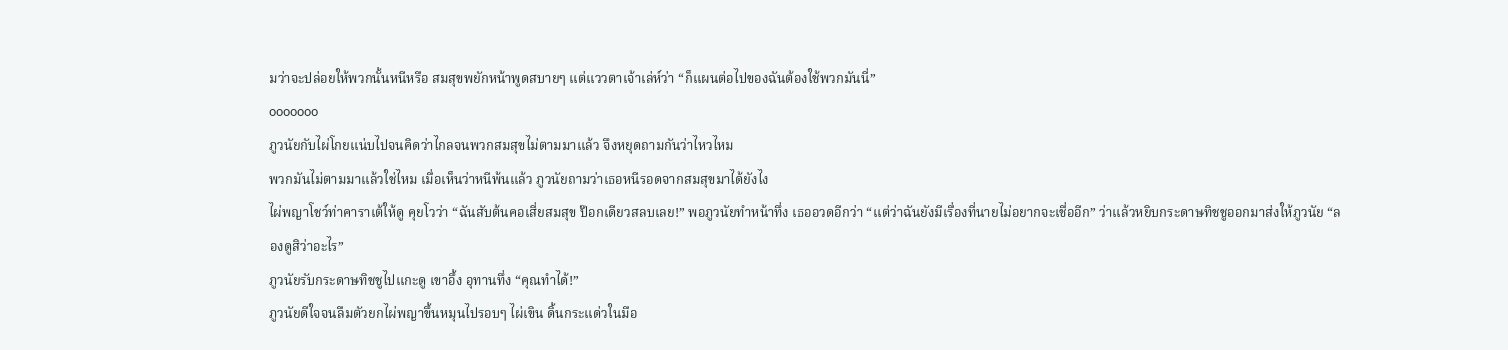มว่าจะปล่อยให้พวกนั้นหนีหรือ สมสุขพยักหน้าพูดสบายๆ แต่แววตาเจ้าเล่ห์ว่า “ก็แผนต่อไปของฉันต้องใช้พวกมันนี่”
ooooooo
ภูวนัยกับไผ่โกยแน่บไปจนคิดว่าไกลจนพวกสมสุขไม่ตามมาแล้ว จึงหยุดถามกันว่าไหวไหม
พวกมันไม่ตามมาแล้วใช่ไหม เมื่อเห็นว่าหนีพ้นแล้ว ภูวนัยถามว่าเธอหนีรอดจากสมสุขมาได้ยังไง
ไผ่พญาโชว์ท่าคาราเต้ให้ดู คุยโวว่า “ฉันสับต้นคอเสี่ยสมสุข ป๊อกเดียวสลบเลย!” พอภูวนัยทำหน้าทึ่ง เธออวดอีกว่า “แต่ว่าฉันยังมีเรื่องที่นายไม่อยากจะเชื่ออีก” ว่าแล้วหยิบกระดาษทิชชูออกมาส่งให้ภูวนัย “ลองดูสิว่าอะไร”
ภูวนัยรับกระดาษทิชชูไปแกะดู เขาอึ้ง อุทานทึ่ง “คุณทำได้!”
ภูวนัยดีใจจนลืมตัวยกไผ่พญาขึ้นหมุนไปรอบๆ ไผ่เขิน ดิ้นกระแด่วในมือ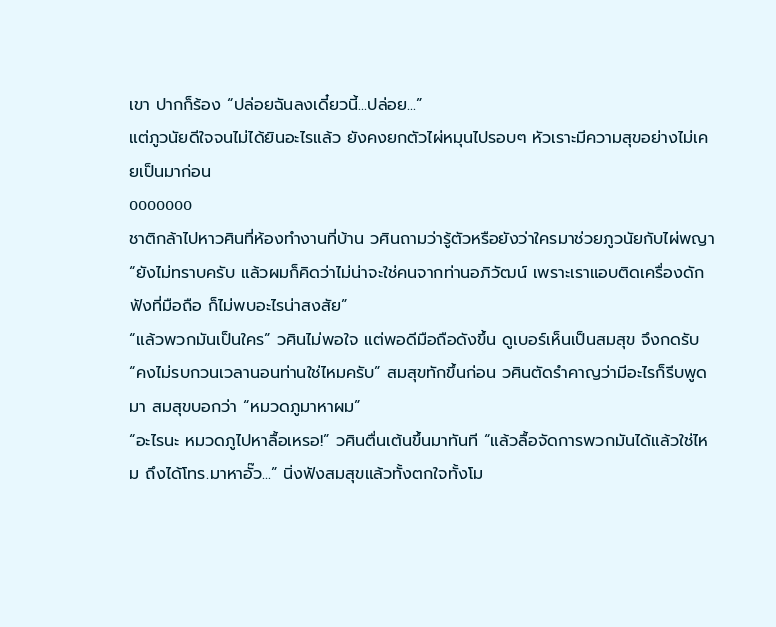เขา ปากก็ร้อง “ปล่อยฉันลงเดี๋ยวนี้...ปล่อย...”
แต่ภูวนัยดีใจจนไม่ได้ยินอะไรแล้ว ยังคงยกตัวไผ่หมุนไปรอบๆ หัวเราะมีความสุขอย่างไม่เคยเป็นมาก่อน
ooooooo
ชาติกล้าไปหาวศินที่ห้องทำงานที่บ้าน วศินถามว่ารู้ตัวหรือยังว่าใครมาช่วยภูวนัยกับไผ่พญา
“ยังไม่ทราบครับ แล้วผมก็คิดว่าไม่น่าจะใช่คนจากท่านอภิวัฒน์ เพราะเราแอบติดเครื่องดักฟังที่มือถือ ก็ไม่พบอะไรน่าสงสัย”
“แล้วพวกมันเป็นใคร” วศินไม่พอใจ แต่พอดีมือถือดังขึ้น ดูเบอร์เห็นเป็นสมสุข จึงกดรับ
“คงไม่รบกวนเวลานอนท่านใช่ไหมครับ” สมสุขทักขึ้นก่อน วศินตัดรำคาญว่ามีอะไรก็รีบพูดมา สมสุขบอกว่า “หมวดภูมาหาผม”
“อะไรนะ หมวดภูไปหาลื้อเหรอ!” วศินตื่นเต้นขึ้นมาทันที “แล้วลื้อจัดการพวกมันได้แล้วใช่ไหม ถึงได้โทร.มาหาอั๊ว...” นิ่งฟังสมสุขแล้วทั้งตกใจทั้งโม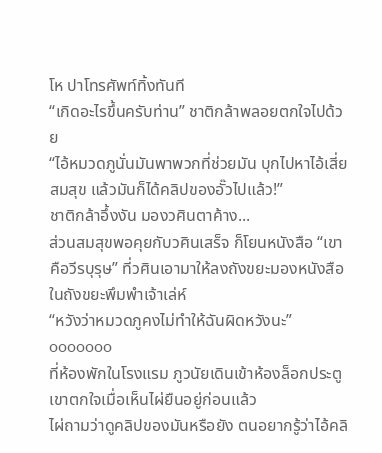โห ปาโทรศัพท์ทิ้งทันที
“เกิดอะไรขึ้นครับท่าน” ชาติกล้าพลอยตกใจไปด้วย
“ไอ้หมวดภูนั่นมันพาพวกที่ช่วยมัน บุกไปหาไอ้เสี่ยสมสุข แล้วมันก็ได้คลิปของอั๊วไปแล้ว!”
ชาติกล้าอึ้งงัน มองวศินตาค้าง...
ส่วนสมสุขพอคุยกับวศินเสร็จ ก็โยนหนังสือ “เขาคือวีรบุรุษ” ที่วศินเอามาให้ลงถังขยะมองหนังสือในถังขยะพึมพำเจ้าเล่ห์
“หวังว่าหมวดภูคงไม่ทำให้ฉันผิดหวังนะ”
ooooooo
ที่ห้องพักในโรงแรม ภูวนัยเดินเข้าห้องล็อกประตู เขาตกใจเมื่อเห็นไผ่ยืนอยู่ก่อนแล้ว
ไผ่ถามว่าดูคลิปของมันหรือยัง ตนอยากรู้ว่าไอ้คลิ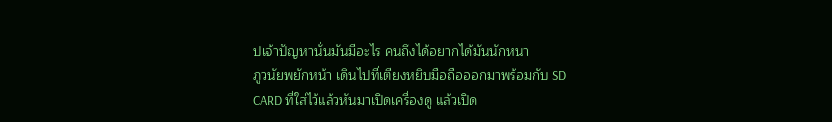ปเจ้าปัญหานั่นมันมีอะไร คนถึงได้อยากได้มันนักหนา
ภูวนัยพยักหน้า เดินไปที่เตียงหยิบมือถือออกมาพร้อมกับ SD CARD ที่ใส่ไว้แล้วหันมาเปิดเครื่องดู แล้วเปิด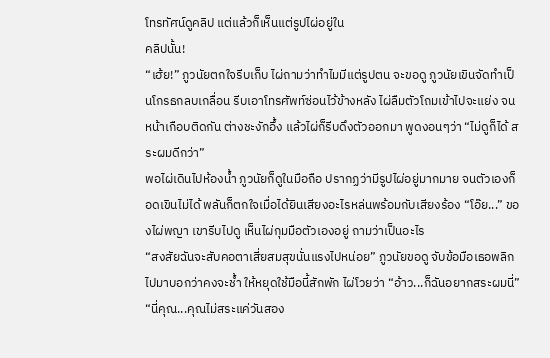โทรทัศน์ดูคลิป แต่แล้วก็เห็นแต่รูปไผ่อยู่ใน
คลิปนั้น!
“เฮ้ย!” ภูวนัยตกใจรีบเก็บ ไผ่ถามว่าทำไมมีแต่รูปตน จะขอดู ภูวนัยเขินจัดทำเป็นโกรธกลบเกลื่อน รีบเอาโทรศัพท์ซ่อนไว้ข้างหลัง ไผ่ลืมตัวโถมเข้าไปจะแย่ง จนหน้าเกือบติดกัน ต่างชะงักอึ้ง แล้วไผ่ก็รีบดึงตัวออกมา พูดงอนๆว่า “ไม่ดูก็ได้ สระผมดีกว่า”
พอไผ่เดินไปห้องนํ้า ภูวนัยก็ดูในมือถือ ปรากฏว่ามีรูปไผ่อยู่มากมาย จนตัวเองก็อดเขินไม่ได้ พลันก็ตกใจเมื่อได้ยินเสียงอะไรหล่นพร้อมกับเสียงร้อง “โอ๊ย...” ของไผ่พญา เขารีบไปดู เห็นไผ่กุมมือตัวเองอยู่ ถามว่าเป็นอะไร
“สงสัยฉันจะสับคอตาเสี่ยสมสุขนั่นแรงไปหน่อย” ภูวนัยขอดู จับข้อมือเธอพลิกไปมาบอกว่าคงจะชํ้า ให้หยุดใช้มือนี้สักพัก ไผ่โวยว่า “อ้าว...ก็ฉันอยากสระผมนี่”
“นี่คุณ...คุณไม่สระแค่วันสอง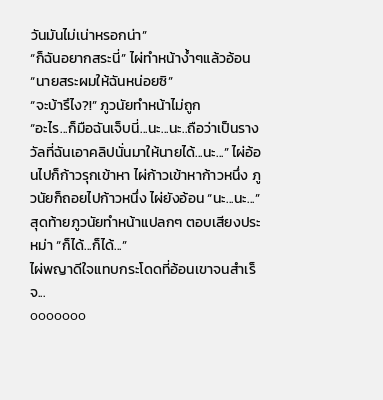วันมันไม่เน่าหรอกน่า”
“ก็ฉันอยากสระนี่” ไผ่ทำหน้างํ้าๆแล้วอ้อน “นายสระผมให้ฉันหน่อยซิ”
“จะบ้ารึไง?!” ภูวนัยทำหน้าไม่ถูก
“อะไร...ก็มือฉันเจ็บนี่...นะ...นะ..ถือว่าเป็นรางวัลที่ฉันเอาคลิปนั่นมาให้นายได้...นะ...” ไผ่อ้อนไปก็ก้าวรุกเข้าหา ไผ่ก้าวเข้าหาก้าวหนึ่ง ภูวนัยก็ถอยไปก้าวหนึ่ง ไผ่ยังอ้อน “นะ...นะ...”
สุดท้ายภูวนัยทำหน้าแปลกๆ ตอบเสียงประหม่า “ก็ได้...ก็ได้...”
ไผ่พญาดีใจแทบกระโดดที่อ้อนเขาจนสำเร็จ...
ooooooo